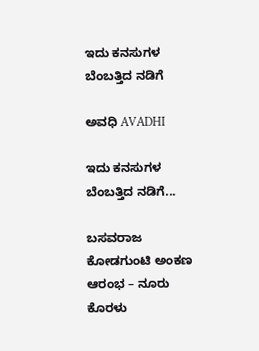ಇದು ಕನಸುಗಳ ಬೆಂಬತ್ತಿದ ನಡಿಗೆ‍

ಅವಧಿ AVADHI

ಇದು ಕನಸುಗಳ ಬೆಂಬತ್ತಿದ ನಡಿಗೆ...

ಬಸವರಾಜ ಕೋಡಗುಂಟಿ ಅಂಕಣ ಆರಂಭ – ನೂರು ಕೊರಳು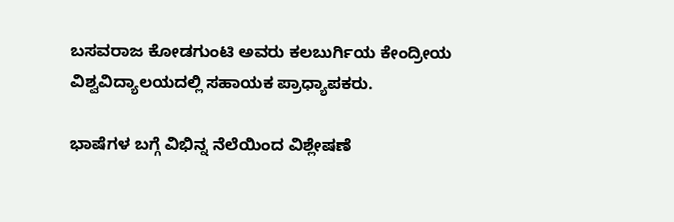ಬಸವರಾಜ ಕೋಡಗುಂಟಿ ಅವರು ಕಲಬುರ್ಗಿಯ ಕೇಂದ್ರೀಯ ವಿಶ್ವವಿದ್ಯಾಲಯದಲ್ಲಿ ಸಹಾಯಕ ಪ್ರಾಧ್ಯಾಪಕರು.

ಭಾಷೆಗಳ ಬಗ್ಗೆ ವಿಭಿನ್ನ ನೆಲೆಯಿಂದ ವಿಶ್ಲೇಷಣೆ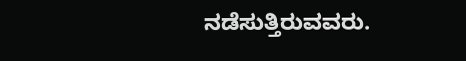ನಡೆಸುತ್ತಿರುವವರು.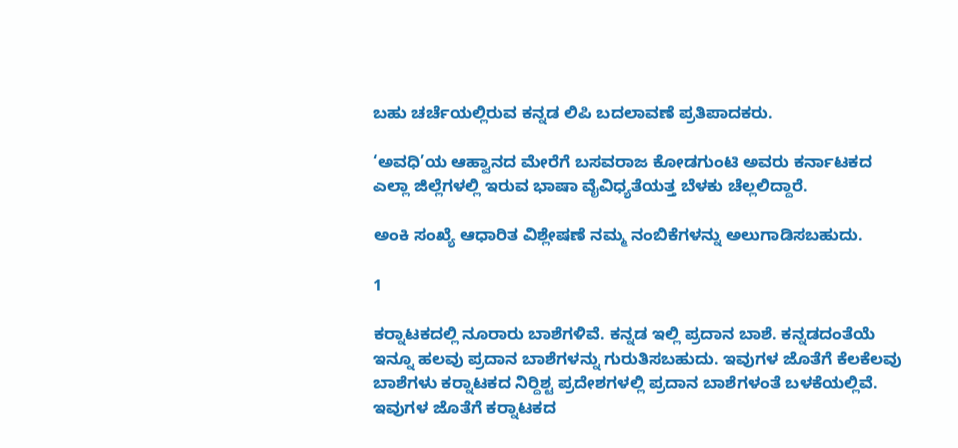ಬಹು ಚರ್ಚೆಯಲ್ಲಿರುವ ಕನ್ನಡ ಲಿಪಿ ಬದಲಾವಣೆ ಪ್ರತಿಪಾದಕರು.

‘ಅವಧಿ’ಯ ಆಹ್ವಾನದ ಮೇರೆಗೆ ಬಸವರಾಜ ಕೋಡಗುಂಟಿ ಅವರು ಕರ್ನಾಟಕದ ಎಲ್ಲಾ ಜಿಲ್ಲೆಗಳಲ್ಲಿ ಇರುವ ಭಾಷಾ ವೈವಿಧ್ಯತೆಯತ್ತ ಬೆಳಕು ಚೆಲ್ಲಲಿದ್ದಾರೆ.

ಅಂಕಿ ಸಂಖ್ಯೆ ಆಧಾರಿತ ವಿಶ್ಲೇಷಣೆ ನಮ್ಮ ನಂಬಿಕೆಗಳನ್ನು ಅಲುಗಾಡಿಸಬಹುದು.

1

ಕರ‍್ನಾಟಕದಲ್ಲಿ ನೂರಾರು ಬಾಶೆಗಳಿವೆ. ಕನ್ನಡ ಇಲ್ಲಿ ಪ್ರದಾನ ಬಾಶೆ. ಕನ್ನಡದಂತೆಯೆ ಇನ್ನೂ ಹಲವು ಪ್ರದಾನ ಬಾಶೆಗಳನ್ನು ಗುರುತಿಸಬಹುದು. ಇವುಗಳ ಜೊತೆಗೆ ಕೆಲಕೆಲವು ಬಾಶೆಗಳು ಕರ‍್ನಾಟಕದ ನಿರ್‍ದಿಶ್ಟ ಪ್ರದೇಶಗಳಲ್ಲಿ ಪ್ರದಾನ ಬಾಶೆಗಳಂತೆ ಬಳಕೆಯಲ್ಲಿವೆ. ಇವುಗಳ ಜೊತೆಗೆ ಕರ‍್ನಾಟಕದ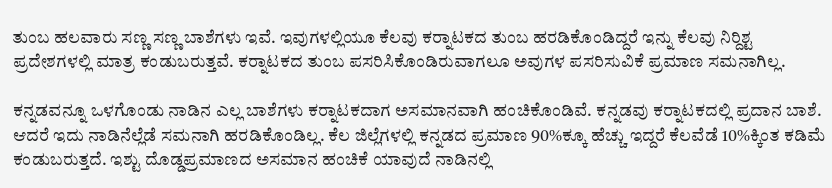ತುಂಬ ಹಲವಾರು ಸಣ್ಣ ಸಣ್ಣ ಬಾಶೆಗಳು ಇವೆ. ಇವುಗಳಲ್ಲಿಯೂ ಕೆಲವು ಕರ‍್ನಾಟಕದ ತುಂಬ ಹರಡಿಕೊಂಡಿದ್ದರೆ ಇನ್ನು ಕೆಲವು ನಿರ್‍ದಿಶ್ಟ ಪ್ರದೇಶಗಳಲ್ಲಿ ಮಾತ್ರ ಕಂಡುಬರುತ್ತವೆ. ಕರ‍್ನಾಟಕದ ತುಂಬ ಪಸರಿಸಿಕೊಂಡಿರುವಾಗಲೂ ಅವುಗಳ ಪಸರಿಸುವಿಕೆ ಪ್ರಮಾಣ ಸಮನಾಗಿಲ್ಲ.

ಕನ್ನಡವನ್ನೂ ಒಳಗೊಂಡು ನಾಡಿನ ಎಲ್ಲ ಬಾಶೆಗಳು ಕರ‍್ನಾಟಕದಾಗ ಅಸಮಾನವಾಗಿ ಹಂಚಿಕೊಂಡಿವೆ. ಕನ್ನಡವು ಕರ‍್ನಾಟಕದಲ್ಲಿ ಪ್ರದಾನ ಬಾಶೆ. ಆದರೆ ಇದು ನಾಡಿನೆಲ್ಲೆಡೆ ಸಮನಾಗಿ ಹರಡಿಕೊಂಡಿಲ್ಲ. ಕೆಲ ಜಿಲ್ಲೆಗಳಲ್ಲಿ ಕನ್ನಡದ ಪ್ರಮಾಣ 90%ಕ್ಕೂ ಹೆಚ್ಚು ಇದ್ದರೆ ಕೆಲವೆಡೆ 10%ಕ್ಕಿಂತ ಕಡಿಮೆ ಕಂಡುಬರುತ್ತದೆ. ಇಶ್ಟು ದೊಡ್ಡಪ್ರಮಾಣದ ಅಸಮಾನ ಹಂಚಿಕೆ ಯಾವುದೆ ನಾಡಿನಲ್ಲಿ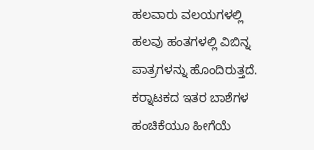ಹಲವಾರು ವಲಯಗಳಲ್ಲಿ ಹಲವು ಹಂತಗಳಲ್ಲಿ ವಿಬಿನ್ನ ಪಾತ್ರಗಳನ್ನು ಹೊಂದಿರುತ್ತದೆ. ಕರ‍್ನಾಟಕದ ಇತರ ಬಾಶೆಗಳ ಹಂಚಿಕೆಯೂ ಹೀಗೆಯೆ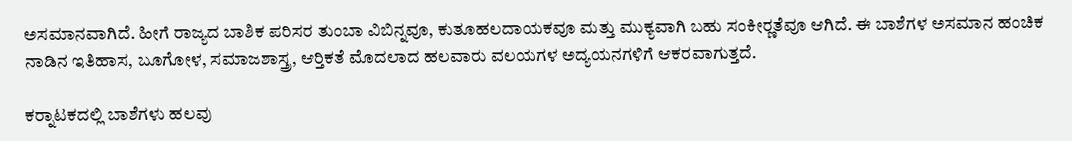ಅಸಮಾನವಾಗಿದೆ. ಹೀಗೆ ರಾಜ್ಯದ ಬಾಶಿಕ ಪರಿಸರ ತುಂಬಾ ವಿಬಿನ್ನವೂ, ಕುತೂಹಲದಾಯಕವೂ ಮತ್ತು ಮುಕ್ಯವಾಗಿ ಬಹು ಸಂಕೀರ‍್ಣತೆವೂ ಆಗಿದೆ. ಈ ಬಾಶೆಗಳ ಅಸಮಾನ ಹಂಚಿಕ ನಾಡಿನ ಇತಿಹಾಸ, ಬೂಗೋಳ, ಸಮಾಜಶಾಸ್ತ್ರ, ಆರ‍್ತಿಕತೆ ಮೊದಲಾದ ಹಲವಾರು ವಲಯಗಳ ಅದ್ಯಯನಗಳಿಗೆ ಆಕರವಾಗುತ್ತದೆ.

ಕರ‍್ನಾಟಕದಲ್ಲಿ ಬಾಶೆಗಳು ಹಲವು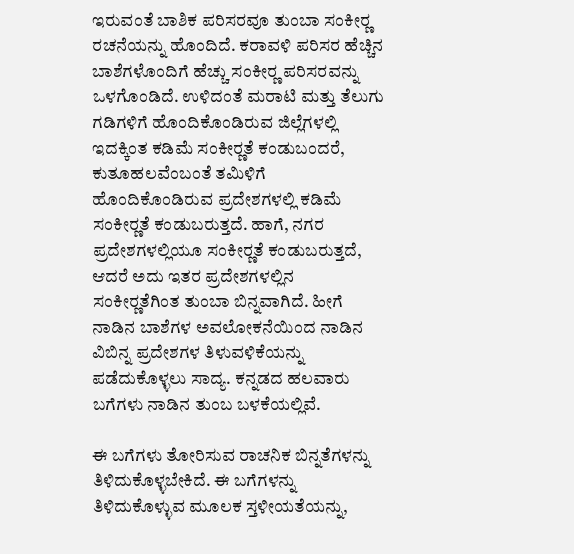ಇರುವಂತೆ ಬಾಶಿಕ ಪರಿಸರವೂ ತುಂಬಾ ಸಂಕೀರ‍್ಣ ರಚನೆಯನ್ನು ಹೊಂದಿದೆ. ಕರಾವಳಿ ಪರಿಸರ ಹೆಚ್ಚಿನ ಬಾಶೆಗಳೊಂದಿಗೆ ಹೆಚ್ಚು ಸಂಕೀರ‍್ಣ ಪರಿಸರವನ್ನು ಒಳಗೊಂಡಿದೆ. ಉಳಿದಂತೆ ಮರಾಟಿ ಮತ್ತು ತೆಲುಗು ಗಡಿಗಳಿಗೆ ಹೊಂದಿಕೊಂಡಿರುವ ಜಿಲ್ಲೆಗಳಲ್ಲಿ ಇದಕ್ಕಿಂತ ಕಡಿಮೆ ಸಂಕೀರ‍್ಣತೆ ಕಂಡುಬಂದರೆ, ಕುತೂಹಲವೆಂಬಂತೆ ತಮಿಳಿಗೆ ಹೊಂದಿಕೊಂಡಿರುವ ಪ್ರದೇಶಗಳಲ್ಲಿ ಕಡಿಮೆ ಸಂಕೀರ‍್ಣತೆ ಕಂಡುಬರುತ್ತದೆ. ಹಾಗೆ, ನಗರ ಪ್ರದೇಶಗಳಲ್ಲಿಯೂ ಸಂಕೀರ‍್ಣತೆ ಕಂಡುಬರುತ್ತದೆ, ಆದರೆ ಅದು ಇತರ ಪ್ರದೇಶಗಳಲ್ಲಿನ ಸಂಕೀರ‍್ಣತೆಗಿಂತ ತುಂಬಾ ಬಿನ್ನವಾಗಿದೆ. ಹೀಗೆ ನಾಡಿನ ಬಾಶೆಗಳ ಅವಲೋಕನೆಯಿಂದ ನಾಡಿನ ವಿಬಿನ್ನ ಪ್ರದೇಶಗಳ ತಿಳುವಳಿಕೆಯನ್ನು ಪಡೆದುಕೊಳ್ಳಲು ಸಾದ್ಯ. ಕನ್ನಡದ ಹಲವಾರು ಬಗೆಗಳು ನಾಡಿನ ತುಂಬ ಬಳಕೆಯಲ್ಲಿವೆ.

ಈ ಬಗೆಗಳು ತೋರಿಸುವ ರಾಚನಿಕ ಬಿನ್ನತೆಗಳನ್ನು ತಿಳಿದುಕೊಳ್ಳಬೇಕಿದೆ. ಈ ಬಗೆಗಳನ್ನು ತಿಳಿದುಕೊಳ್ಳುವ ಮೂಲಕ ಸ್ತಳೀಯತೆಯನ್ನು,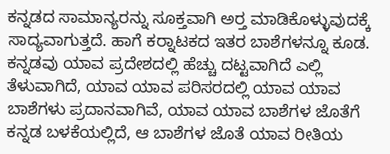ಕನ್ನಡದ ಸಾಮಾನ್ಯರನ್ನು ಸೂಕ್ತವಾಗಿ ಅರ‍್ತ ಮಾಡಿಕೊಳ್ಳುವುದಕ್ಕೆ ಸಾದ್ಯವಾಗುತ್ತದೆ. ಹಾಗೆ ಕರ‍್ನಾಟಕದ ಇತರ ಬಾಶೆಗಳನ್ನೂ ಕೂಡ. ಕನ್ನಡವು ಯಾವ ಪ್ರದೇಶದಲ್ಲಿ ಹೆಚ್ಚು ದಟ್ಟವಾಗಿದೆ ಎಲ್ಲಿ ತೆಳುವಾಗಿದೆ, ಯಾವ ಯಾವ ಪರಿಸರದಲ್ಲಿ ಯಾವ ಯಾವ ಬಾಶೆಗಳು ಪ್ರದಾನವಾಗಿವೆ, ಯಾವ ಯಾವ ಬಾಶೆಗಳ ಜೊತೆಗೆ ಕನ್ನಡ ಬಳಕೆಯಲ್ಲಿದೆ, ಆ ಬಾಶೆಗಳ ಜೊತೆ ಯಾವ ರೀತಿಯ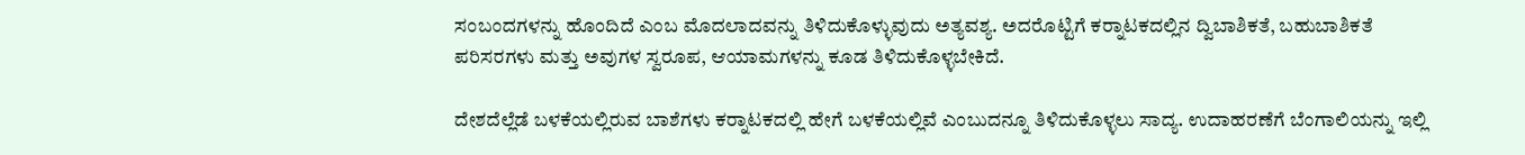ಸಂಬಂದಗಳನ್ನು ಹೊಂದಿದೆ ಎಂಬ ಮೊದಲಾದವನ್ನು ತಿಳಿದುಕೊಳ್ಳುವುದು ಅತ್ಯವಶ್ಯ. ಅದರೊಟ್ಟಿಗೆ ಕರ‍್ನಾಟಕದಲ್ಲಿನ ದ್ವಿಬಾಶಿಕತೆ, ಬಹುಬಾಶಿಕತೆ ಪರಿಸರಗಳು ಮತ್ತು ಅವುಗಳ ಸ್ವರೂಪ, ಆಯಾಮಗಳನ್ನು ಕೂಡ ತಿಳಿದುಕೊಳ್ಳಬೇಕಿದೆ.

ದೇಶದೆಲ್ಲೆಡೆ ಬಳಕೆಯಲ್ಲಿರುವ ಬಾಶೆಗಳು ಕರ‍್ನಾಟಕದಲ್ಲಿ ಹೇಗೆ ಬಳಕೆಯಲ್ಲಿವೆ ಎಂಬುದನ್ನೂ ತಿಳಿದುಕೊಳ್ಳಲು ಸಾದ್ಯ. ಉದಾಹರಣೆಗೆ ಬೆಂಗಾಲಿಯನ್ನು ಇಲ್ಲಿ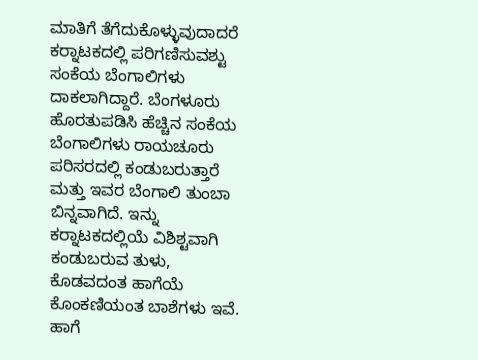ಮಾತಿಗೆ ತೆಗೆದುಕೊಳ್ಳುವುದಾದರೆ ಕರ‍್ನಾಟಕದಲ್ಲಿ ಪರಿಗಣಿಸುವಶ್ಟು ಸಂಕೆಯ ಬೆಂಗಾಲಿಗಳು ದಾಕಲಾಗಿದ್ದಾರೆ. ಬೆಂಗಳೂರು ಹೊರತುಪಡಿಸಿ ಹೆಚ್ಚಿನ ಸಂಕೆಯ ಬೆಂಗಾಲಿಗಳು ರಾಯಚೂರು ಪರಿಸರದಲ್ಲಿ ಕಂಡುಬರುತ್ತಾರೆ ಮತ್ತು ಇವರ ಬೆಂಗಾಲಿ ತುಂಬಾ ಬಿನ್ನವಾಗಿದೆ. ಇನ್ನು ಕರ‍್ನಾಟಕದಲ್ಲಿಯೆ ವಿಶಿಶ್ಟವಾಗಿ ಕಂಡುಬರುವ ತುಳು, ಕೊಡವದಂತ ಹಾಗೆಯೆ ಕೊಂಕಣಿಯಂತ ಬಾಶೆಗಳು ಇವೆ. ಹಾಗೆ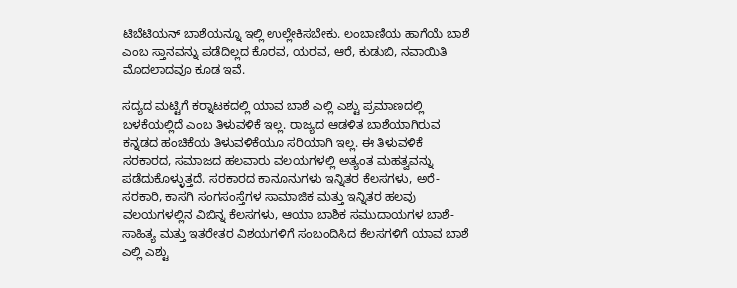ಟಿಬೆಟಿಯನ್ ಬಾಶೆಯನ್ನೂ ಇಲ್ಲಿ ಉಲ್ಲೇಕಿಸಬೇಕು. ಲಂಬಾಣಿಯ ಹಾಗೆಯೆ ಬಾಶೆ ಎಂಬ ಸ್ತಾನವನ್ನು ಪಡೆದಿಲ್ಲದ ಕೊರವ, ಯರವ, ಆರೆ, ಕುಡುಬಿ, ನವಾಯಿತಿ ಮೊದಲಾದವೂ ಕೂಡ ಇವೆ.

ಸದ್ಯದ ಮಟ್ಟಿಗೆ ಕರ‍್ನಾಟಕದಲ್ಲಿ ಯಾವ ಬಾಶೆ ಎಲ್ಲಿ ಎಶ್ಟು ಪ್ರಮಾಣದಲ್ಲಿ ಬಳಕೆಯಲ್ಲಿದೆ ಎಂಬ ತಿಳುವಳಿಕೆ ಇಲ್ಲ. ರಾಜ್ಯದ ಆಡಳಿತ ಬಾಶೆಯಾಗಿರುವ ಕನ್ನಡದ ಹಂಚಿಕೆಯ ತಿಳುವಳಿಕೆಯೂ ಸರಿಯಾಗಿ ಇಲ್ಲ. ಈ ತಿಳುವಳಿಕೆ ಸರಕಾರದ, ಸಮಾಜದ ಹಲವಾರು ವಲಯಗಳಲ್ಲಿ ಅತ್ಯಂತ ಮಹತ್ವವನ್ನು ಪಡೆದುಕೊಳ್ಳುತ್ತದೆ. ಸರಕಾರದ ಕಾನೂನುಗಳು ಇನ್ನಿತರ ಕೆಲಸಗಳು, ಅರೆ-ಸರಕಾರಿ, ಕಾಸಗಿ ಸಂಗಸಂಸ್ತೆಗಳ ಸಾಮಾಜಿಕ ಮತ್ತು ಇನ್ನಿತರ ಹಲವು ವಲಯಗಳಲ್ಲಿನ ವಿಬಿನ್ನ ಕೆಲಸಗಳು, ಆಯಾ ಬಾಶಿಕ ಸಮುದಾಯಗಳ ಬಾಶೆ-ಸಾಹಿತ್ಯ ಮತ್ತು ಇತರೇತರ ವಿಶಯಗಳಿಗೆ ಸಂಬಂದಿಸಿದ ಕೆಲಸಗಳಿಗೆ ಯಾವ ಬಾಶೆ ಎಲ್ಲಿ ಎಶ್ಟು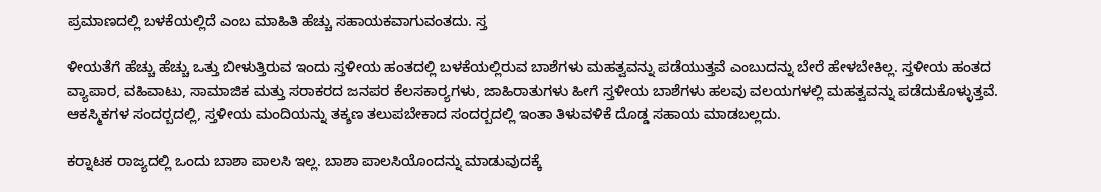ಪ್ರಮಾಣದಲ್ಲಿ ಬಳಕೆಯಲ್ಲಿದೆ ಎಂಬ ಮಾಹಿತಿ ಹೆಚ್ಚು ಸಹಾಯಕವಾಗುವಂತದು. ಸ್ತ

ಳೀಯತೆಗೆ ಹೆಚ್ಚು ಹೆಚ್ಚು ಒತ್ತು ಬೀಳುತ್ತಿರುವ ಇಂದು ಸ್ತಳೀಯ ಹಂತದಲ್ಲಿ ಬಳಕೆಯಲ್ಲಿರುವ ಬಾಶೆಗಳು ಮಹತ್ವವನ್ನು ಪಡೆಯುತ್ತವೆ ಎಂಬುದನ್ನು ಬೇರೆ ಹೇಳಬೇಕಿಲ್ಲ. ಸ್ತಳೀಯ ಹಂತದ ವ್ಯಾಪಾರ, ವಹಿವಾಟು, ಸಾಮಾಜಿಕ ಮತ್ತು ಸರಾಕರದ ಜನಪರ ಕೆಲಸಕಾರ‍್ಯಗಳು, ಜಾಹಿರಾತುಗಳು ಹೀಗೆ ಸ್ತಳೀಯ ಬಾಶೆಗಳು ಹಲವು ವಲಯಗಳಲ್ಲಿ ಮಹತ್ವವನ್ನು ಪಡೆದುಕೊಳ್ಳುತ್ತವೆ. ಆಕಸ್ಮಿಕಗಳ ಸಂದರ‍್ಬದಲ್ಲಿ, ಸ್ತಳೀಯ ಮಂದಿಯನ್ನು ತಕ್ಶಣ ತಲುಪಬೇಕಾದ ಸಂದರ‍್ಬದಲ್ಲಿ ಇಂತಾ ತಿಳುವಳಿಕೆ ದೊಡ್ಡ ಸಹಾಯ ಮಾಡಬಲ್ಲದು.

ಕರ‍್ನಾಟಕ ರಾಜ್ಯದಲ್ಲಿ ಒಂದು ಬಾಶಾ ಪಾಲಸಿ ಇಲ್ಲ. ಬಾಶಾ ಪಾಲಸಿಯೊಂದನ್ನು ಮಾಡುವುದಕ್ಕೆ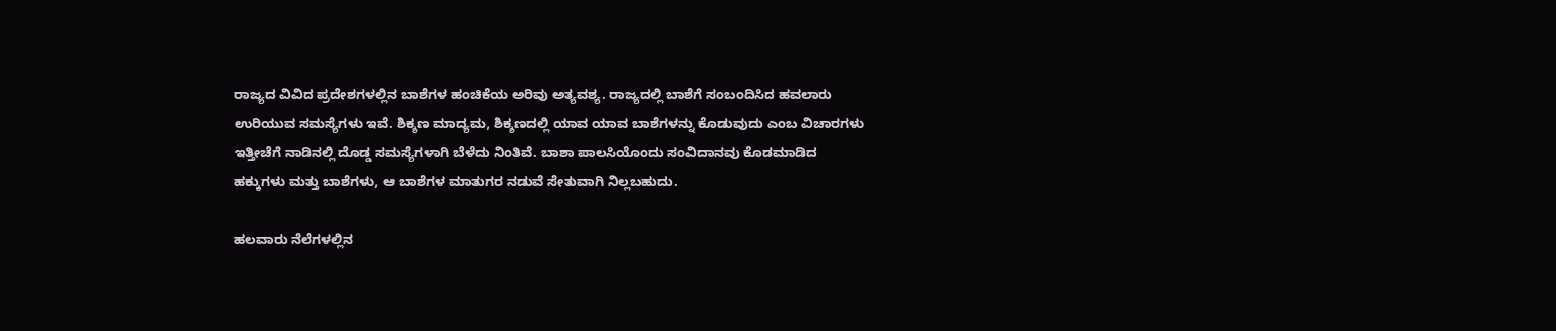ರಾಜ್ಯದ ವಿವಿದ ಪ್ರದೇಶಗಳಲ್ಲಿನ ಬಾಶೆಗಳ ಹಂಚಿಕೆಯ ಅರಿವು ಅತ್ಯವಶ್ಯ. ರಾಜ್ಯದಲ್ಲಿ ಬಾಶೆಗೆ ಸಂಬಂದಿಸಿದ ಹವಲಾರು ಉರಿಯುವ ಸಮಸ್ಯೆಗಳು ಇವೆ. ಶಿಕ್ಶಣ ಮಾದ್ಯಮ, ಶಿಕ್ಶಣದಲ್ಲಿ ಯಾವ ಯಾವ ಬಾಶೆಗಳನ್ನು ಕೊಡುವುದು ಎಂಬ ವಿಚಾರಗಳು ಇತ್ತೀಚೆಗೆ ನಾಡಿನಲ್ಲಿ ದೊಡ್ಡ ಸಮಸ್ಯೆಗಳಾಗಿ ಬೆಳೆದು ನಿಂತಿವೆ. ಬಾಶಾ ಪಾಲಸಿಯೊಂದು ಸಂವಿದಾನವು ಕೊಡಮಾಡಿದ ಹಕ್ಕುಗಳು ಮತ್ತು ಬಾಶೆಗಳು, ಆ ಬಾಶೆಗಳ ಮಾತುಗರ ನಡುವೆ ಸೇತುವಾಗಿ ನಿಲ್ಲಬಹುದು.

ಹಲವಾರು ನೆಲೆಗಳಲ್ಲಿನ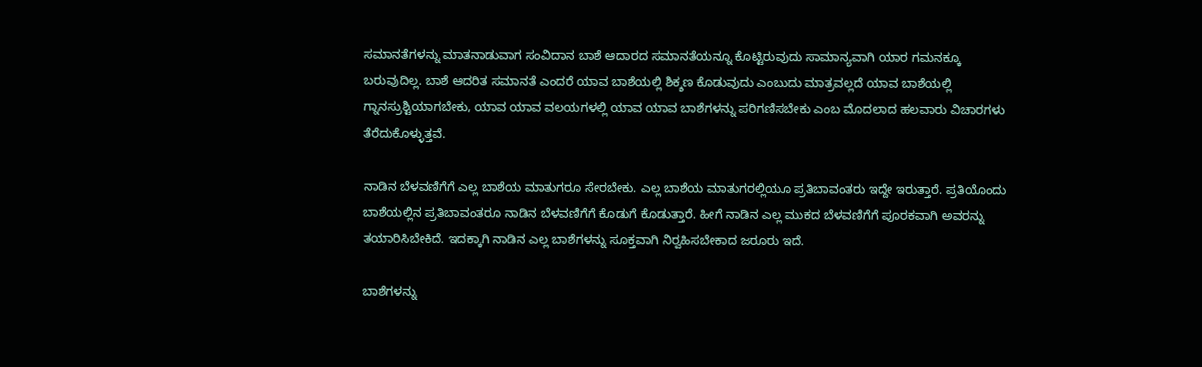ಸಮಾನತೆಗಳನ್ನು ಮಾತನಾಡುವಾಗ ಸಂವಿದಾನ ಬಾಶೆ ಆದಾರದ ಸಮಾನತೆಯನ್ನೂ ಕೊಟ್ಟಿರುವುದು ಸಾಮಾನ್ಯವಾಗಿ ಯಾರ ಗಮನಕ್ಕೂ ಬರುವುದಿಲ್ಲ. ಬಾಶೆ ಆದರಿತ ಸಮಾನತೆ ಎಂದರೆ ಯಾವ ಬಾಶೆಯಲ್ಲಿ ಶಿಕ್ಶಣ ಕೊಡುವುದು ಎಂಬುದು ಮಾತ್ರವಲ್ಲದೆ ಯಾವ ಬಾಶೆಯಲ್ಲಿ ಗ್ನಾನಸ್ರುಶ್ಟಿಯಾಗಬೇಕು, ಯಾವ ಯಾವ ವಲಯಗಳಲ್ಲಿ ಯಾವ ಯಾವ ಬಾಶೆಗಳನ್ನು ಪರಿಗಣಿಸಬೇಕು ಎಂಬ ಮೊದಲಾದ ಹಲವಾರು ವಿಚಾರಗಳು ತೆರೆದುಕೊಳ್ಳುತ್ತವೆ.

ನಾಡಿನ ಬೆಳವಣಿಗೆಗೆ ಎಲ್ಲ ಬಾಶೆಯ ಮಾತುಗರೂ ಸೇರಬೇಕು. ಎಲ್ಲ ಬಾಶೆಯ ಮಾತುಗರಲ್ಲಿಯೂ ಪ್ರತಿಬಾವಂತರು ಇದ್ದೇ ಇರುತ್ತಾರೆ. ಪ್ರತಿಯೊಂದು ಬಾಶೆಯಲ್ಲಿನ ಪ್ರತಿಬಾವಂತರೂ ನಾಡಿನ ಬೆಳವಣಿಗೆಗೆ ಕೊಡುಗೆ ಕೊಡುತ್ತಾರೆ. ಹೀಗೆ ನಾಡಿನ ಎಲ್ಲ ಮುಕದ ಬೆಳವಣಿಗೆಗೆ ಪೂರಕವಾಗಿ ಅವರನ್ನು ತಯಾರಿಸಿಬೇಕಿದೆ. ಇದಕ್ಕಾಗಿ ನಾಡಿನ ಎಲ್ಲ ಬಾಶೆಗಳನ್ನು ಸೂಕ್ತವಾಗಿ ನಿರ‍್ವಹಿಸಬೇಕಾದ ಜರೂರು ಇದೆ.

ಬಾಶೆಗಳನ್ನು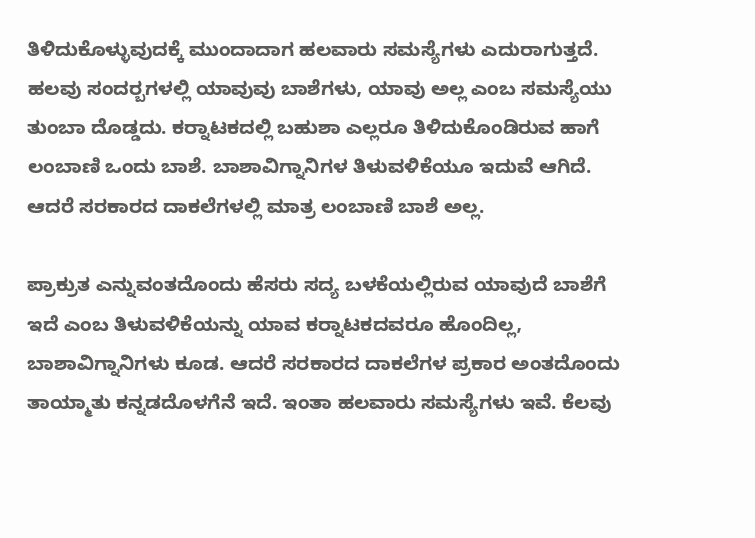ತಿಳಿದುಕೊಳ್ಳುವುದಕ್ಕೆ ಮುಂದಾದಾಗ ಹಲವಾರು ಸಮಸ್ಯೆಗಳು ಎದುರಾಗುತ್ತದೆ. ಹಲವು ಸಂದರ‍್ಬಗಳಲ್ಲಿ ಯಾವುವು ಬಾಶೆಗಳು, ಯಾವು ಅಲ್ಲ ಎಂಬ ಸಮಸ್ಯೆಯು ತುಂಬಾ ದೊಡ್ಡದು. ಕರ‍್ನಾಟಕದಲ್ಲಿ ಬಹುಶಾ ಎಲ್ಲರೂ ತಿಳಿದುಕೊಂಡಿರುವ ಹಾಗೆ ಲಂಬಾಣಿ ಒಂದು ಬಾಶೆ. ಬಾಶಾವಿಗ್ನಾನಿಗಳ ತಿಳುವಳಿಕೆಯೂ ಇದುವೆ ಆಗಿದೆ. ಆದರೆ ಸರಕಾರದ ದಾಕಲೆಗಳಲ್ಲಿ ಮಾತ್ರ ಲಂಬಾಣಿ ಬಾಶೆ ಅಲ್ಲ.

ಪ್ರಾಕ್ರುತ ಎನ್ನುವಂತದೊಂದು ಹೆಸರು ಸದ್ಯ ಬಳಕೆಯಲ್ಲಿರುವ ಯಾವುದೆ ಬಾಶೆಗೆ ಇದೆ ಎಂಬ ತಿಳುವಳಿಕೆಯನ್ನು ಯಾವ ಕರ‍್ನಾಟಕದವರೂ ಹೊಂದಿಲ್ಲ, ಬಾಶಾವಿಗ್ನಾನಿಗಳು ಕೂಡ. ಆದರೆ ಸರಕಾರದ ದಾಕಲೆಗಳ ಪ್ರಕಾರ ಅಂತದೊಂದು ತಾಯ್ಮಾತು ಕನ್ನಡದೊಳಗೆನೆ ಇದೆ. ಇಂತಾ ಹಲವಾರು ಸಮಸ್ಯೆಗಳು ಇವೆ. ಕೆಲವು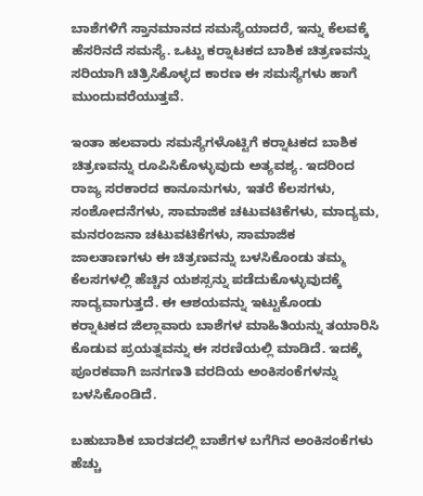ಬಾಶೆಗಳಿಗೆ ಸ್ತಾನಮಾನದ ಸಮಸ್ಯೆಯಾದರೆ, ಇನ್ನು ಕೆಲವಕ್ಕೆ ಹೆಸರಿನದೆ ಸಮಸ್ಯೆ. ಒಟ್ಟು ಕರ‍್ನಾಟಕದ ಬಾಶಿಕ ಚಿತ್ರಣವನ್ನು ಸರಿಯಾಗಿ ಚಿತ್ರಿಸಿಕೊಳ್ಳದ ಕಾರಣ ಈ ಸಮಸ್ಯೆಗಳು ಹಾಗೆ ಮುಂದುವರೆಯುತ್ತವೆ.

ಇಂತಾ ಹಲವಾರು ಸಮಸ್ಯೆಗಳೊಟ್ಟಿಗೆ ಕರ‍್ನಾಟಕದ ಬಾಶಿಕ ಚಿತ್ರಣವನ್ನು ರೂಪಿಸಿಕೊಳ್ಳುವುದು ಅತ್ಯವಶ್ಯ. ಇದರಿಂದ ರಾಜ್ಯ ಸರಕಾರದ ಕಾನೂನುಗಳು, ಇತರೆ ಕೆಲಸಗಳು, ಸಂಶೋದನೆಗಳು, ಸಾಮಾಜಿಕ ಚಟುವಟಿಕೆಗಳು, ಮಾದ್ಯಮ, ಮನರಂಜನಾ ಚಟುವಟಿಕೆಗಳು, ಸಾಮಾಜಿಕ ಜಾಲತಾಣಗಳು ಈ ಚಿತ್ರಣವನ್ನು ಬಳಸಿಕೊಂಡು ತಮ್ಮ ಕೆಲಸಗಳಲ್ಲಿ ಹೆಚ್ಚಿನ ಯಶಸ್ಸನ್ನು ಪಡೆದುಕೊಳ್ಳುವುದಕ್ಕೆ ಸಾದ್ಯವಾಗುತ್ತದೆ. ಈ ಆಶಯವನ್ನು ಇಟ್ಟುಕೊಂಡು ಕರ‍್ನಾಟಕದ ಜಿಲ್ಲಾವಾರು ಬಾಶೆಗಳ ಮಾಹಿತಿಯನ್ನು ತಯಾರಿಸಿ ಕೊಡುವ ಪ್ರಯತ್ನವನ್ನು ಈ ಸರಣಿಯಲ್ಲಿ ಮಾಡಿದೆ. ಇದಕ್ಕೆ ಪೂರಕವಾಗಿ ಜನಗಣತಿ ವರದಿಯ ಅಂಕಿಸಂಕೆಗಳನ್ನು ಬಳಸಿಕೊಂಡಿದೆ.

ಬಹುಬಾಶಿಕ ಬಾರತದಲ್ಲಿ ಬಾಶೆಗಳ ಬಗೆಗಿನ ಅಂಕಿಸಂಕೆಗಳು ಹೆಚ್ಚು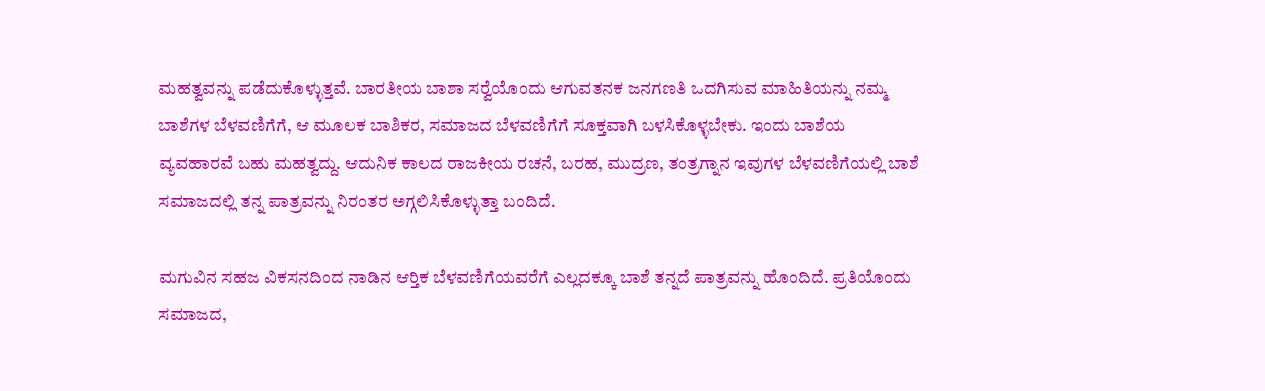ಮಹತ್ವವನ್ನು ಪಡೆದುಕೊಳ್ಳುತ್ತವೆ. ಬಾರತೀಯ ಬಾಶಾ ಸರ‍್ವೆಯೊಂದು ಆಗುವತನಕ ಜನಗಣತಿ ಒದಗಿಸುವ ಮಾಹಿತಿಯನ್ನು ನಮ್ಮ ಬಾಶೆಗಳ ಬೆಳವಣಿಗೆಗೆ, ಆ ಮೂಲಕ ಬಾಶಿಕರ, ಸಮಾಜದ ಬೆಳವಣಿಗೆಗೆ ಸೂಕ್ತವಾಗಿ ಬಳಸಿಕೊಳ್ಳಬೇಕು. ಇಂದು ಬಾಶೆಯ ವ್ಯವಹಾರವೆ ಬಹು ಮಹತ್ವದ್ದು. ಆದುನಿಕ ಕಾಲದ ರಾಜಕೀಯ ರಚನೆ, ಬರಹ, ಮುದ್ರಣ, ತಂತ್ರಗ್ನಾನ ಇವುಗಳ ಬೆಳವಣಿಗೆಯಲ್ಲಿ ಬಾಶೆ ಸಮಾಜದಲ್ಲಿ ತನ್ನ ಪಾತ್ರವನ್ನು ನಿರಂತರ ಅಗ್ಗಲಿಸಿಕೊಳ್ಳುತ್ತಾ ಬಂದಿದೆ.

ಮಗುವಿನ ಸಹಜ ವಿಕಸನದಿಂದ ನಾಡಿನ ಆರ‍್ತಿಕ ಬೆಳವಣಿಗೆಯವರೆಗೆ ಎಲ್ಲದಕ್ಕೂ ಬಾಶೆ ತನ್ನದೆ ಪಾತ್ರವನ್ನು ಹೊಂದಿದೆ. ಪ್ರತಿಯೊಂದು ಸಮಾಜದ,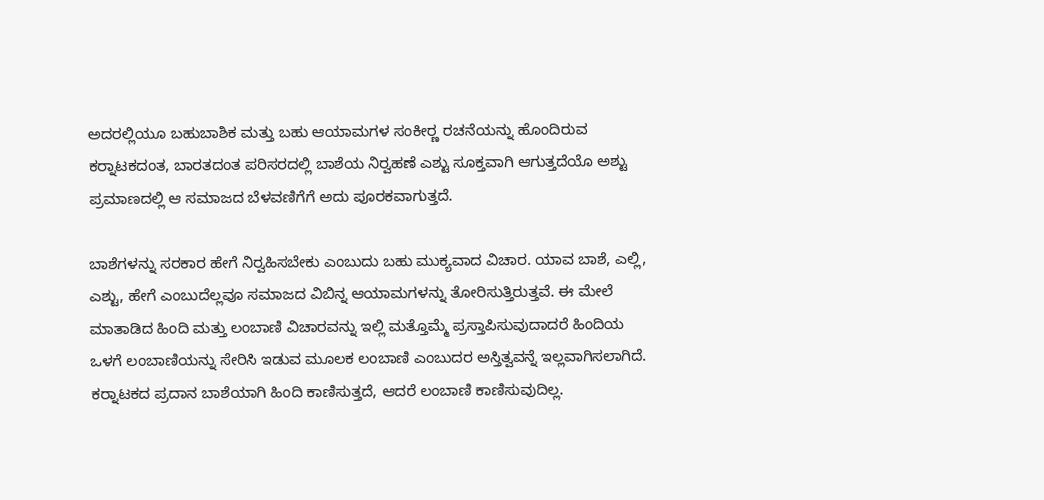ಅದರಲ್ಲಿಯೂ ಬಹುಬಾಶಿಕ ಮತ್ತು ಬಹು ಆಯಾಮಗಳ ಸಂಕೀರ‍್ಣ ರಚನೆಯನ್ನು ಹೊಂದಿರುವ ಕರ‍್ನಾಟಕದಂತ, ಬಾರತದಂತ ಪರಿಸರದಲ್ಲಿ ಬಾಶೆಯ ನಿರ‍್ವಹಣೆ ಎಶ್ಟು ಸೂಕ್ತವಾಗಿ ಆಗುತ್ತದೆಯೊ ಅಶ್ಟು ಪ್ರಮಾಣದಲ್ಲಿ ಆ ಸಮಾಜದ ಬೆಳವಣಿಗೆಗೆ ಅದು ಪೂರಕವಾಗುತ್ತದೆ.

ಬಾಶೆಗಳನ್ನು ಸರಕಾರ ಹೇಗೆ ನಿರ‍್ವಹಿಸಬೇಕು ಎಂಬುದು ಬಹು ಮುಕ್ಯವಾದ ವಿಚಾರ. ಯಾವ ಬಾಶೆ, ಎಲ್ಲಿ, ಎಶ್ಟು, ಹೇಗೆ ಎಂಬುದೆಲ್ಲವೂ ಸಮಾಜದ ವಿಬಿನ್ನ ಆಯಾಮಗಳನ್ನು ತೋರಿಸುತ್ತಿರುತ್ತವೆ. ಈ ಮೇಲೆ ಮಾತಾಡಿದ ಹಿಂದಿ ಮತ್ತು ಲಂಬಾಣಿ ವಿಚಾರವನ್ನು ಇಲ್ಲಿ ಮತ್ತೊಮ್ಮೆ ಪ್ರಸ್ತಾಪಿಸುವುದಾದರೆ ಹಿಂದಿಯ ಒಳಗೆ ಲಂಬಾಣಿಯನ್ನು ಸೇರಿಸಿ ಇಡುವ ಮೂಲಕ ಲಂಬಾಣಿ ಎಂಬುದರ ಅಸ್ತಿತ್ವವನ್ನೆ ಇಲ್ಲವಾಗಿಸಲಾಗಿದೆ. ಕರ‍್ನಾಟಕದ ಪ್ರದಾನ ಬಾಶೆಯಾಗಿ ಹಿಂದಿ ಕಾಣಿಸುತ್ತದೆ, ಆದರೆ ಲಂಬಾಣಿ ಕಾಣಿಸುವುದಿಲ್ಲ.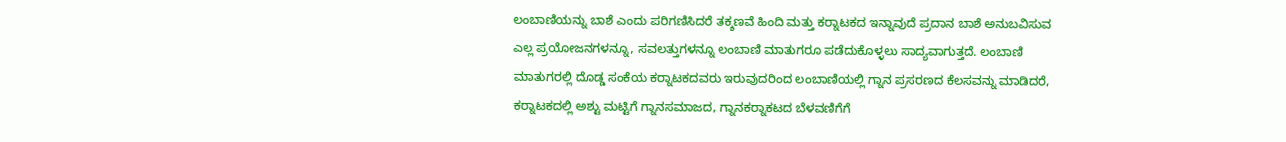ಲಂಬಾಣಿಯನ್ನು ಬಾಶೆ ಎಂದು ಪರಿಗಣಿಸಿದರೆ ತಕ್ಶಣವೆ ಹಿಂದಿ ಮತ್ತು ಕರ‍್ನಾಟಕದ ಇನ್ನಾವುದೆ ಪ್ರದಾನ ಬಾಶೆ ಅನುಬವಿಸುವ ಎಲ್ಲ ಪ್ರಯೋಜನಗಳನ್ನೂ, ಸವಲತ್ತುಗಳನ್ನೂ ಲಂಬಾಣಿ ಮಾತುಗರೂ ಪಡೆದುಕೊಳ್ಳಲು ಸಾದ್ಯವಾಗುತ್ತದೆ. ಲಂಬಾಣಿ ಮಾತುಗರಲ್ಲಿ ದೊಡ್ಡ ಸಂಕೆಯ ಕರ‍್ನಾಟಕದವರು ಇರುವುದರಿಂದ ಲಂಬಾಣಿಯಲ್ಲಿ ಗ್ನಾನ ಪ್ರಸರಣದ ಕೆಲಸವನ್ನು ಮಾಡಿದರೆ, ಕರ‍್ನಾಟಕದಲ್ಲಿ ಅಶ್ಟು ಮಟ್ಟಿಗೆ ಗ್ನಾನಸಮಾಜದ, ಗ್ನಾನಕರ‍್ನಾಕಟದ ಬೆಳವಣಿಗೆಗೆ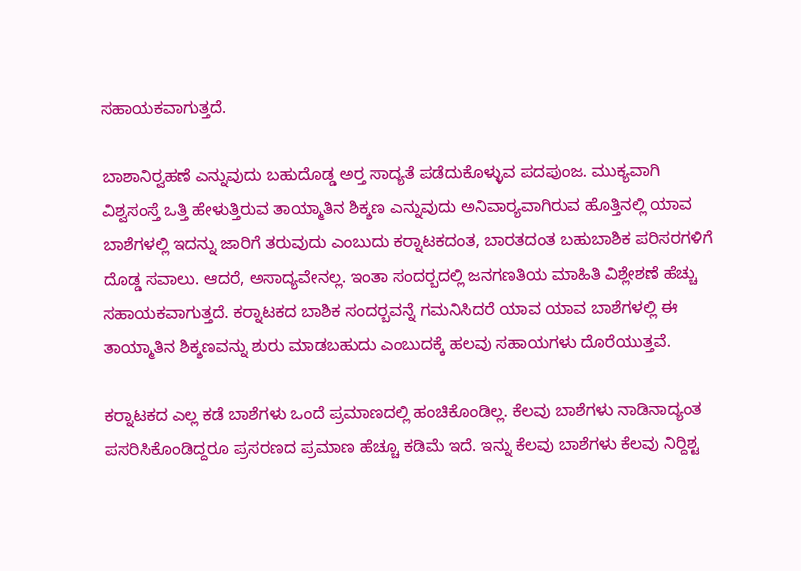ಸಹಾಯಕವಾಗುತ್ತದೆ.

ಬಾಶಾನಿರ‍್ವಹಣೆ ಎನ್ನುವುದು ಬಹುದೊಡ್ಡ ಅರ‍್ತ ಸಾದ್ಯತೆ ಪಡೆದುಕೊಳ್ಳುವ ಪದಪುಂಜ. ಮುಕ್ಯವಾಗಿ ವಿಶ್ವಸಂಸ್ತೆ ಒತ್ತಿ ಹೇಳುತ್ತಿರುವ ತಾಯ್ಮಾತಿನ ಶಿಕ್ಶಣ ಎನ್ನುವುದು ಅನಿವಾರ‍್ಯವಾಗಿರುವ ಹೊತ್ತಿನಲ್ಲಿ ಯಾವ ಬಾಶೆಗಳಲ್ಲಿ ಇದನ್ನು ಜಾರಿಗೆ ತರುವುದು ಎಂಬುದು ಕರ‍್ನಾಟಕದಂತ, ಬಾರತದಂತ ಬಹುಬಾಶಿಕ ಪರಿಸರಗಳಿಗೆ ದೊಡ್ಡ ಸವಾಲು. ಆದರೆ, ಅಸಾದ್ಯವೇನಲ್ಲ. ಇಂತಾ ಸಂದರ‍್ಬದಲ್ಲಿ ಜನಗಣತಿಯ ಮಾಹಿತಿ ವಿಶ್ಲೇಶಣೆ ಹೆಚ್ಚು ಸಹಾಯಕವಾಗುತ್ತದೆ. ಕರ‍್ನಾಟಕದ ಬಾಶಿಕ ಸಂದರ‍್ಬವನ್ನೆ ಗಮನಿಸಿದರೆ ಯಾವ ಯಾವ ಬಾಶೆಗಳಲ್ಲಿ ಈ ತಾಯ್ಮಾತಿನ ಶಿಕ್ಶಣವನ್ನು ಶುರು ಮಾಡಬಹುದು ಎಂಬುದಕ್ಕೆ ಹಲವು ಸಹಾಯಗಳು ದೊರೆಯುತ್ತವೆ.

ಕರ‍್ನಾಟಕದ ಎಲ್ಲ ಕಡೆ ಬಾಶೆಗಳು ಒಂದೆ ಪ್ರಮಾಣದಲ್ಲಿ ಹಂಚಿಕೊಂಡಿಲ್ಲ. ಕೆಲವು ಬಾಶೆಗಳು ನಾಡಿನಾದ್ಯಂತ ಪಸರಿಸಿಕೊಂಡಿದ್ದರೂ ಪ್ರಸರಣದ ಪ್ರಮಾಣ ಹೆಚ್ಚೂ ಕಡಿಮೆ ಇದೆ. ಇನ್ನು ಕೆಲವು ಬಾಶೆಗಳು ಕೆಲವು ನಿರ್‍ದಿಶ್ಟ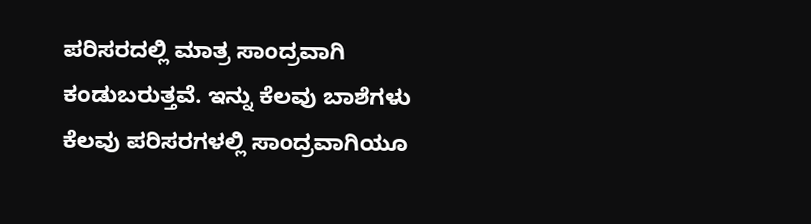ಪರಿಸರದಲ್ಲಿ ಮಾತ್ರ ಸಾಂದ್ರವಾಗಿ ಕಂಡುಬರುತ್ತವೆ. ಇನ್ನು ಕೆಲವು ಬಾಶೆಗಳು ಕೆಲವು ಪರಿಸರಗಳಲ್ಲಿ ಸಾಂದ್ರವಾಗಿಯೂ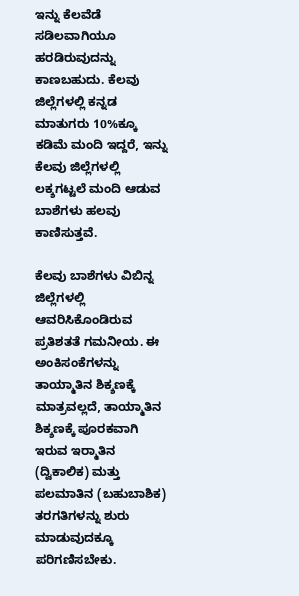ಇನ್ನು ಕೆಲವೆಡೆ ಸಡಿಲವಾಗಿಯೂ ಹರಡಿರುವುದನ್ನು ಕಾಣಬಹುದು. ಕೆಲವು ಜಿಲ್ಲೆಗಳಲ್ಲಿ ಕನ್ನಡ ಮಾತುಗರು 10%ಕ್ಕೂ ಕಡಿಮೆ ಮಂದಿ ಇದ್ದರೆ, ಇನ್ನು ಕೆಲವು ಜಿಲ್ಲೆಗಳಲ್ಲಿ ಲಕ್ಶಗಟ್ಟಲೆ ಮಂದಿ ಆಡುವ ಬಾಶೆಗಳು ಹಲವು ಕಾಣಿಸುತ್ತವೆ.

ಕೆಲವು ಬಾಶೆಗಳು ವಿಬಿನ್ನ ಜಿಲ್ಲೆಗಳಲ್ಲಿ ಆವರಿಸಿಕೊಂಡಿರುವ ಪ್ರತಿಶತತೆ ಗಮನೀಯ. ಈ ಅಂಕಿಸಂಕೆಗಳನ್ನು ತಾಯ್ಮಾತಿನ ಶಿಕ್ಶಣಕ್ಕೆ ಮಾತ್ರವಲ್ಲದೆ, ತಾಯ್ಮಾತಿನ ಶಿಕ್ಶಣಕ್ಕೆ ಪೂರಕವಾಗಿ ಇರುವ ಇರ‍್ಮಾತಿನ (ದ್ವಿಕಾಲಿಕ) ಮತ್ತು ಪಲಮಾತಿನ (ಬಹುಬಾಶಿಕ) ತರಗತಿಗಳನ್ನು ಶುರು ಮಾಡುವುದಕ್ಕೂ ಪರಿಗಣಿಸಬೇಕು.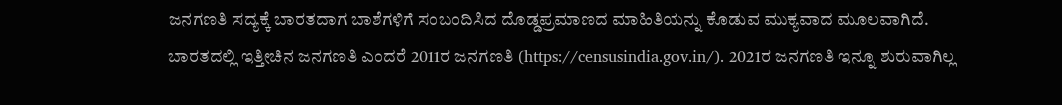ಜನಗಣತಿ ಸದ್ಯಕ್ಕೆ ಬಾರತದಾಗ ಬಾಶೆಗಳಿಗೆ ಸಂಬಂದಿಸಿದ ದೊಡ್ಡಪ್ರಮಾಣದ ಮಾಹಿತಿಯನ್ನು ಕೊಡುವ ಮುಕ್ಯವಾದ ಮೂಲವಾಗಿದೆ. ಬಾರತದಲ್ಲಿ ಇತ್ತೀಚಿನ ಜನಗಣತಿ ಎಂದರೆ 2011ರ ಜನಗಣತಿ (https://censusindia.gov.in/). 2021ರ ಜನಗಣತಿ ಇನ್ನೂ ಶುರುವಾಗಿಲ್ಲ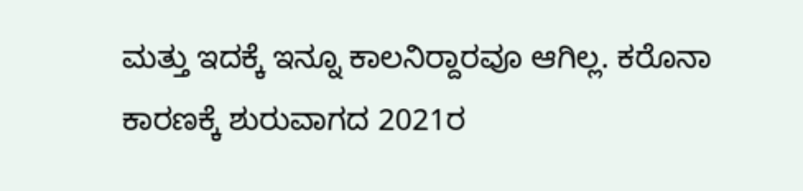ಮತ್ತು ಇದಕ್ಕೆ ಇನ್ನೂ ಕಾಲನಿರ‍್ದಾರವೂ ಆಗಿಲ್ಲ. ಕರೊನಾ ಕಾರಣಕ್ಕೆ ಶುರುವಾಗದ 2021ರ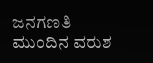ಜನಗಣತಿ ಮುಂದಿನ ವರುಶ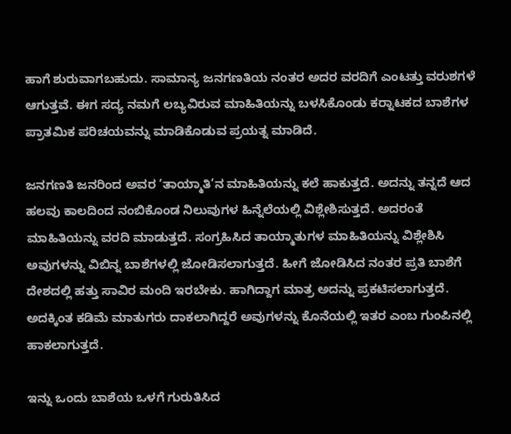ಹಾಗೆ ಶುರುವಾಗಬಹುದು. ಸಾಮಾನ್ಯ ಜನಗಣತಿಯ ನಂತರ ಅದರ ವರದಿಗೆ ಎಂಟತ್ತು ವರುಶಗಳೆ ಆಗುತ್ತವೆ. ಈಗ ಸದ್ಯ ನಮಗೆ ಲಬ್ಯವಿರುವ ಮಾಹಿತಿಯನ್ನು ಬಳಸಿಕೊಂಡು ಕರ‍್ನಾಟಕದ ಬಾಶೆಗಳ ಪ್ರಾತಮಿಕ ಪರಿಚಯವನ್ನು ಮಾಡಿಕೊಡುವ ಪ್ರಯತ್ನ ಮಾಡಿದೆ.

ಜನಗಣತಿ ಜನರಿಂದ ಅವರ ‘ತಾಯ್ಮಾತಿ’ನ ಮಾಹಿತಿಯನ್ನು ಕಲೆ ಹಾಕುತ್ತದೆ. ಅದನ್ನು ತನ್ನದೆ ಆದ ಹಲವು ಕಾಲದಿಂದ ನಂಬಿಕೊಂಡ ನಿಲುವುಗಳ ಹಿನ್ನೆಲೆಯಲ್ಲಿ ವಿಶ್ಲೇಶಿಸುತ್ತದೆ. ಅದರಂತೆ ಮಾಹಿತಿಯನ್ನು ವರದಿ ಮಾಡುತ್ತದೆ. ಸಂಗ್ರಹಿಸಿದ ತಾಯ್ಮಾತುಗಳ ಮಾಹಿತಿಯನ್ನು ವಿಶ್ಲೇಶಿಸಿ ಅವುಗಳನ್ನು ವಿಬಿನ್ನ ಬಾಶೆಗಳಲ್ಲಿ ಜೋಡಿಸಲಾಗುತ್ತದೆ. ಹೀಗೆ ಜೋಡಿಸಿದ ನಂತರ ಪ್ರತಿ ಬಾಶೆಗೆ ದೇಶದಲ್ಲಿ ಹತ್ತು ಸಾವಿರ ಮಂದಿ ಇರಬೇಕು. ಹಾಗಿದ್ದಾಗ ಮಾತ್ರ ಅದನ್ನು ಪ್ರಕಟಿಸಲಾಗುತ್ತದೆ. ಅದಕ್ಕಿಂತ ಕಡಿಮೆ ಮಾತುಗರು ದಾಕಲಾಗಿದ್ದರೆ ಅವುಗಳನ್ನು ಕೊನೆಯಲ್ಲಿ ಇತರ ಎಂಬ ಗುಂಪಿನಲ್ಲಿ ಹಾಕಲಾಗುತ್ತದೆ.

ಇನ್ನು ಒಂದು ಬಾಶೆಯ ಒಳಗೆ ಗುರುತಿಸಿದ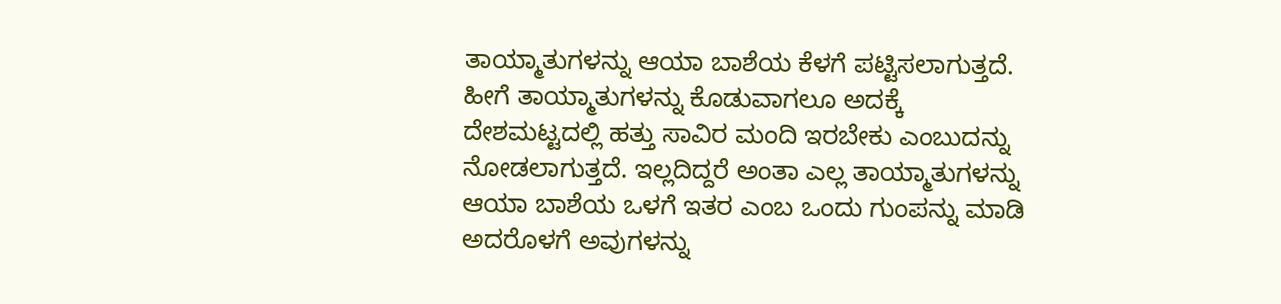ತಾಯ್ಮಾತುಗಳನ್ನು ಆಯಾ ಬಾಶೆಯ ಕೆಳಗೆ ಪಟ್ಟಿಸಲಾಗುತ್ತದೆ. ಹೀಗೆ ತಾಯ್ಮಾತುಗಳನ್ನು ಕೊಡುವಾಗಲೂ ಅದಕ್ಕೆ ದೇಶಮಟ್ಟದಲ್ಲಿ ಹತ್ತು ಸಾವಿರ ಮಂದಿ ಇರಬೇಕು ಎಂಬುದನ್ನು ನೋಡಲಾಗುತ್ತದೆ. ಇಲ್ಲದಿದ್ದರೆ ಅಂತಾ ಎಲ್ಲ ತಾಯ್ಮಾತುಗಳನ್ನು ಆಯಾ ಬಾಶೆಯ ಒಳಗೆ ಇತರ ಎಂಬ ಒಂದು ಗುಂಪನ್ನು ಮಾಡಿ ಅದರೊಳಗೆ ಅವುಗಳನ್ನು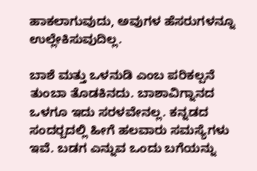ಹಾಕಲಾಗುವುದು, ಅವುಗಳ ಹೆಸರುಗಳನ್ನೂ ಉಲ್ಲೇಕಿಸುವುದಿಲ್ಲ.

ಬಾಶೆ ಮತ್ತು ಒಳನುಡಿ ಎಂಬ ಪರಿಕಲ್ಪನೆ ತುಂಬಾ ತೊಡಕಿನದು. ಬಾಶಾವಿಗ್ನಾನದ ಒಳಗೂ ಇದು ಸರಳವೇನಲ್ಲ. ಕನ್ನಡದ ಸಂದರ‍್ಬದಲ್ಲಿ ಹೀಗೆ ಹಲವಾರು ಸಮಸ್ಯೆಗಳು ಇವೆ. ಬಡಗ ಎನ್ನುವ ಒಂದು ಬಗೆಯನ್ನು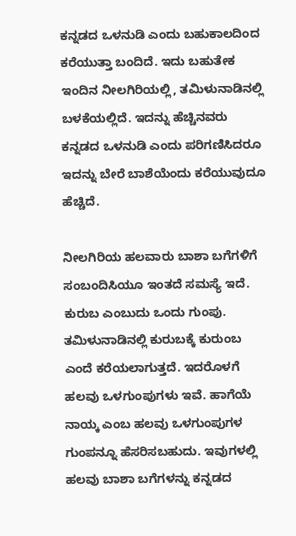ಕನ್ನಡದ ಒಳನುಡಿ ಎಂದು ಬಹುಕಾಲದಿಂದ ಕರೆಯುತ್ತಾ ಬಂದಿದೆ. ಇದು ಬಹುತೇಕ ಇಂದಿನ ನೀಲಗಿರಿಯಲ್ಲಿ, ತಮಿಳುನಾಡಿನಲ್ಲಿ ಬಳಕೆಯಲ್ಲಿದೆ. ಇದನ್ನು ಹೆಚ್ಚಿನವರು ಕನ್ನಡದ ಒಳನುಡಿ ಎಂದು ಪರಿಗಣಿಸಿದರೂ ಇದನ್ನು ಬೇರೆ ಬಾಶೆಯೆಂದು ಕರೆಯುವುದೂ ಹೆಚ್ಚಿದೆ.

ನೀಲಗಿರಿಯ ಹಲವಾರು ಬಾಶಾ ಬಗೆಗಳಿಗೆ ಸಂಬಂದಿಸಿಯೂ ಇಂತದೆ ಸಮಸ್ಯೆ ಇದೆ. ಕುರುಬ ಎಂಬುದು ಒಂದು ಗುಂಪು. ತಮಿಳುನಾಡಿನಲ್ಲಿ ಕುರುಬಕ್ಕೆ ಕುರುಂಬ ಎಂದೆ ಕರೆಯಲಾಗುತ್ತದೆ. ಇದರೊಳಗೆ ಹಲವು ಒಳಗುಂಪುಗಳು ಇವೆ. ಹಾಗೆಯೆ ನಾಯ್ಕ ಎಂಬ ಹಲವು ಒಳಗುಂಪುಗಳ ಗುಂಪನ್ನೂ ಹೆಸರಿಸಬಹುದು. ಇವುಗಳಲ್ಲಿ ಹಲವು ಬಾಶಾ ಬಗೆಗಳನ್ನು ಕನ್ನಡದ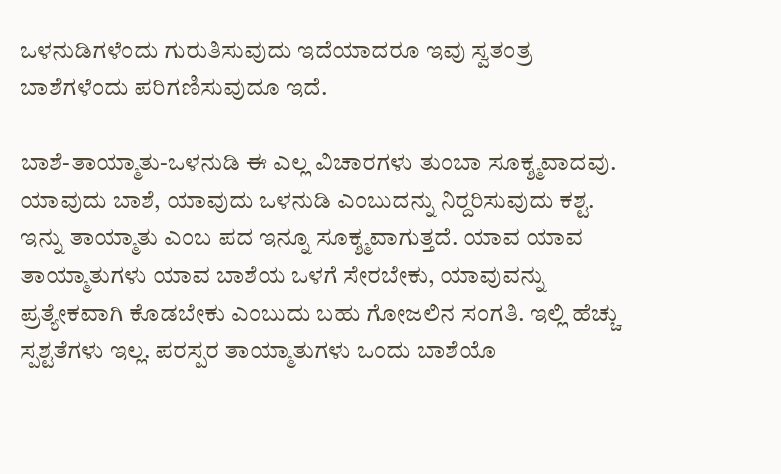ಒಳನುಡಿಗಳೆಂದು ಗುರುತಿಸುವುದು ಇದೆಯಾದರೂ ಇವು ಸ್ವತಂತ್ರ ಬಾಶೆಗಳೆಂದು ಪರಿಗಣಿಸುವುದೂ ಇದೆ.

ಬಾಶೆ-ತಾಯ್ಮಾತು-ಒಳನುಡಿ ಈ ಎಲ್ಲ ವಿಚಾರಗಳು ತುಂಬಾ ಸೂಕ್ಶ್ಮವಾದವು. ಯಾವುದು ಬಾಶೆ, ಯಾವುದು ಒಳನುಡಿ ಎಂಬುದನ್ನು ನಿರ‍್ದರಿಸುವುದು ಕಶ್ಟ. ಇನ್ನು ತಾಯ್ಮಾತು ಎಂಬ ಪದ ಇನ್ನೂ ಸೂಕ್ಶ್ಮವಾಗುತ್ತದೆ. ಯಾವ ಯಾವ ತಾಯ್ಮಾತುಗಳು ಯಾವ ಬಾಶೆಯ ಒಳಗೆ ಸೇರಬೇಕು, ಯಾವುವನ್ನು ಪ್ರತ್ಯೇಕವಾಗಿ ಕೊಡಬೇಕು ಎಂಬುದು ಬಹು ಗೋಜಲಿನ ಸಂಗತಿ. ಇಲ್ಲಿ ಹೆಚ್ಚು ಸ್ಪಶ್ಟತೆಗಳು ಇಲ್ಲ. ಪರಸ್ಪರ ತಾಯ್ಮಾತುಗಳು ಒಂದು ಬಾಶೆಯೊ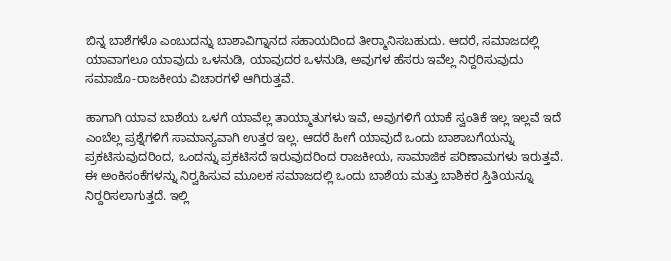ಬಿನ್ನ ಬಾಶೆಗಳೊ ಎಂಬುದನ್ನು ಬಾಶಾವಿಗ್ನಾನದ ಸಹಾಯದಿಂದ ತೀರ‍್ಮಾನಿಸಬಹುದು. ಆದರೆ, ಸಮಾಜದಲ್ಲಿ ಯಾವಾಗಲೂ ಯಾವುದು ಒಳನುಡಿ, ಯಾವುದರ ಒಳನುಡಿ, ಅವುಗಳ ಹೆಸರು ಇವೆಲ್ಲ ನಿರ‍್ದರಿಸುವುದು ಸಮಾಜೊ-ರಾಜಕೀಯ ವಿಚಾರಗಳೆ ಆಗಿರುತ್ತವೆ.

ಹಾಗಾಗಿ ಯಾವ ಬಾಶೆಯ ಒಳಗೆ ಯಾವೆಲ್ಲ ತಾಯ್ಮಾತುಗಳು ಇವೆ, ಅವುಗಳಿಗೆ ಯಾಕೆ ಸ್ವಂತಿಕೆ ಇಲ್ಲ ಇಲ್ಲವೆ ಇದೆ ಎಂಬೆಲ್ಲ ಪ್ರಶ್ನೆಗಳಿಗೆ ಸಾಮಾನ್ಯವಾಗಿ ಉತ್ತರ ಇಲ್ಲ. ಆದರೆ ಹೀಗೆ ಯಾವುದೆ ಒಂದು ಬಾಶಾಬಗೆಯನ್ನು ಪ್ರಕಟಿಸುವುದರಿಂದ, ಒಂದನ್ನು ಪ್ರಕಟಿಸದೆ ಇರುವುದರಿಂದ ರಾಜಕೀಯ, ಸಾಮಾಜಿಕ ಪರಿಣಾಮಗಳು ಇರುತ್ತವೆ. ಈ ಅಂಕಿಸಂಕೆಗಳನ್ನು ನಿರ‍್ವಹಿಸುವ ಮೂಲಕ ಸಮಾಜದಲ್ಲಿ ಒಂದು ಬಾಶೆಯ ಮತ್ತು ಬಾಶಿಕರ ಸ್ತಿತಿಯನ್ನೂ ನಿರ‍್ದರಿಸಲಾಗುತ್ತದೆ. ಇಲ್ಲಿ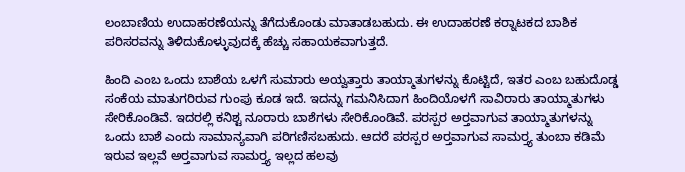ಲಂಬಾಣಿಯ ಉದಾಹರಣೆಯನ್ನು ತೆಗೆದುಕೊಂಡು ಮಾತಾಡಬಹುದು. ಈ ಉದಾಹರಣೆ ಕರ‍್ನಾಟಕದ ಬಾಶಿಕ ಪರಿಸರವನ್ನು ತಿಳಿದುಕೊಳ್ಳುವುದಕ್ಕೆ ಹೆಚ್ಚು ಸಹಾಯಕವಾಗುತ್ತದೆ.

ಹಿಂದಿ ಎಂಬ ಒಂದು ಬಾಶೆಯ ಒಳಗೆ ಸುಮಾರು ಅಯ್ವತ್ತಾರು ತಾಯ್ಮಾತುಗಳನ್ನು ಕೊಟ್ಟಿದೆ, ಇತರ ಎಂಬ ಬಹುದೊಡ್ಡ ಸಂಕೆಯ ಮಾತುಗರಿರುವ ಗುಂಪು ಕೂಡ ಇದೆ. ಇದನ್ನು ಗಮನಿಸಿದಾಗ ಹಿಂದಿಯೊಳಗೆ ಸಾವಿರಾರು ತಾಯ್ಮಾತುಗಳು ಸೇರಿಕೊಂಡಿವೆ. ಇದರಲ್ಲಿ ಕನಿಶ್ಟ ನೂರಾರು ಬಾಶೆಗಳು ಸೇರಿಕೊಂಡಿವೆ. ಪರಸ್ಪರ ಅರ‍್ತವಾಗುವ ತಾಯ್ಮಾತುಗಳನ್ನು ಒಂದು ಬಾಶೆ ಎಂದು ಸಾಮಾನ್ಯವಾಗಿ ಪರಿಗಣಿಸಬಹುದು. ಆದರೆ ಪರಸ್ಪರ ಅರ‍್ತವಾಗುವ ಸಾಮರ‍್ತ್ಯ ತುಂಬಾ ಕಡಿಮೆ ಇರುವ ಇಲ್ಲವೆ ಅರ‍್ತವಾಗುವ ಸಾಮರ‍್ತ್ಯ ಇಲ್ಲದ ಹಲವು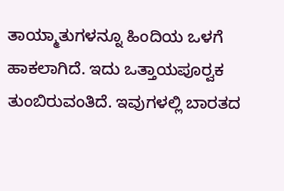ತಾಯ್ಮಾತುಗಳನ್ನೂ ಹಿಂದಿಯ ಒಳಗೆ ಹಾಕಲಾಗಿದೆ. ಇದು ಒತ್ತಾಯಪೂರ‍್ವಕ ತುಂಬಿರುವಂತಿದೆ. ಇವುಗಳಲ್ಲಿ ಬಾರತದ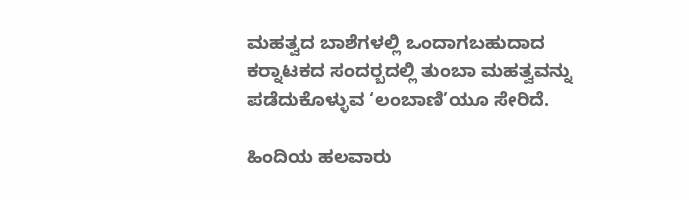ಮಹತ್ವದ ಬಾಶೆಗಳಲ್ಲಿ ಒಂದಾಗಬಹುದಾದ ಕರ‍್ನಾಟಕದ ಸಂದರ‍್ಬದಲ್ಲಿ ತುಂಬಾ ಮಹತ್ವವನ್ನು ಪಡೆದುಕೊಳ್ಳುವ ‘ಲಂಬಾಣಿ’ಯೂ ಸೇರಿದೆ.

ಹಿಂದಿಯ ಹಲವಾರು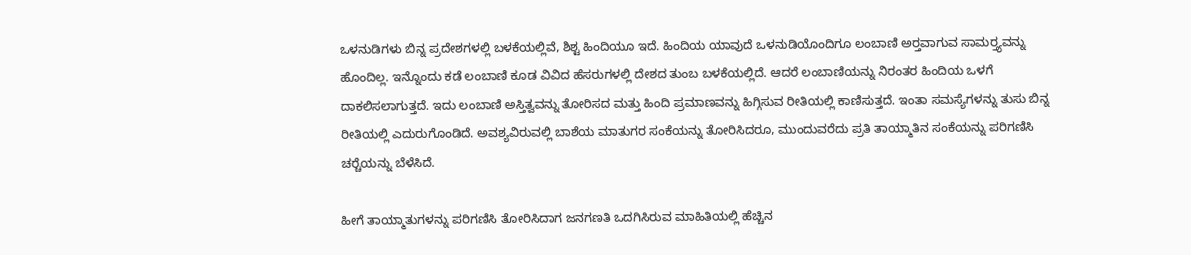ಒಳನುಡಿಗಳು ಬಿನ್ನ ಪ್ರದೇಶಗಳಲ್ಲಿ ಬಳಕೆಯಲ್ಲಿವೆ, ಶಿಶ್ಟ ಹಿಂದಿಯೂ ಇದೆ. ಹಿಂದಿಯ ಯಾವುದೆ ಒಳನುಡಿಯೊಂದಿಗೂ ಲಂಬಾಣಿ ಅರ‍್ತವಾಗುವ ಸಾಮರ‍್ತ್ಯವನ್ನು ಹೊಂದಿಲ್ಲ. ಇನ್ನೊಂದು ಕಡೆ ಲಂಬಾಣಿ ಕೂಡ ವಿವಿದ ಹೆಸರುಗಳಲ್ಲಿ ದೇಶದ ತುಂಬ ಬಳಕೆಯಲ್ಲಿದೆ. ಆದರೆ ಲಂಬಾಣಿಯನ್ನು ನಿರಂತರ ಹಿಂದಿಯ ಒಳಗೆ ದಾಕಲಿಸಲಾಗುತ್ತದೆ. ಇದು ಲಂಬಾಣಿ ಅಸ್ತಿತ್ವವನ್ನು ತೋರಿಸದ ಮತ್ತು ಹಿಂದಿ ಪ್ರಮಾಣವನ್ನು ಹಿಗ್ಗಿಸುವ ರೀತಿಯಲ್ಲಿ ಕಾಣಿಸುತ್ತದೆ. ಇಂತಾ ಸಮಸ್ಯೆಗಳನ್ನು ತುಸು ಬಿನ್ನ ರೀತಿಯಲ್ಲಿ ಎದುರುಗೊಂಡಿದೆ. ಅವಶ್ಯವಿರುವಲ್ಲಿ ಬಾಶೆಯ ಮಾತುಗರ ಸಂಕೆಯನ್ನು ತೋರಿಸಿದರೂ, ಮುಂದುವರೆದು ಪ್ರತಿ ತಾಯ್ಮಾತಿನ ಸಂಕೆಯನ್ನು ಪರಿಗಣಿಸಿ ಚರ‍್ಚೆಯನ್ನು ಬೆಳೆಸಿದೆ.

ಹೀಗೆ ತಾಯ್ಮಾತುಗಳನ್ನು ಪರಿಗಣಿಸಿ ತೋರಿಸಿದಾಗ ಜನಗಣತಿ ಒದಗಿಸಿರುವ ಮಾಹಿತಿಯಲ್ಲಿ ಹೆಚ್ಚಿನ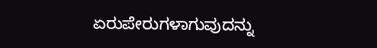ಏರುಪೇರುಗಳಾಗುವುದನ್ನು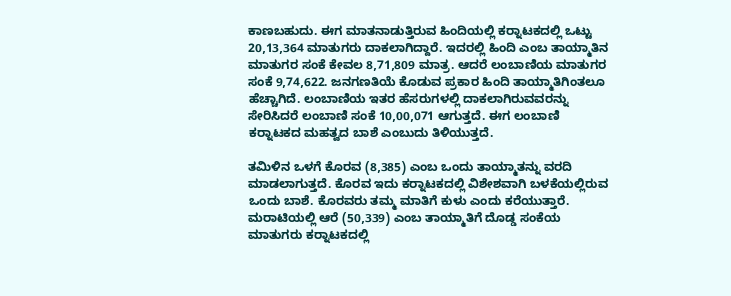ಕಾಣಬಹುದು. ಈಗ ಮಾತನಾಡುತ್ತಿರುವ ಹಿಂದಿಯಲ್ಲಿ ಕರ‍್ನಾಟಕದಲ್ಲಿ ಒಟ್ಟು 20,13,364 ಮಾತುಗರು ದಾಕಲಾಗಿದ್ದಾರೆ. ಇದರಲ್ಲಿ ಹಿಂದಿ ಎಂಬ ತಾಯ್ಮಾತಿನ ಮಾತುಗರ ಸಂಕೆ ಕೇವಲ 8,71,809 ಮಾತ್ರ. ಆದರೆ ಲಂಬಾಣಿಯ ಮಾತುಗರ ಸಂಕೆ 9,74,622. ಜನಗಣತಿಯೆ ಕೊಡುವ ಪ್ರಕಾರ ಹಿಂದಿ ತಾಯ್ಮಾತಿಗಿಂತಲೂ ಹೆಚ್ಚಾಗಿದೆ. ಲಂಬಾಣಿಯ ಇತರ ಹೆಸರುಗಳಲ್ಲಿ ದಾಕಲಾಗಿರುವವರನ್ನು ಸೇರಿಸಿದರೆ ಲಂಬಾಣಿ ಸಂಕೆ 10,00,071 ಆಗುತ್ತದೆ. ಈಗ ಲಂಬಾಣಿ ಕರ‍್ನಾಟಕದ ಮಹತ್ವದ ಬಾಶೆ ಎಂಬುದು ತಿಳಿಯುತ್ತದೆ.

ತಮಿಳಿನ ಒಳಗೆ ಕೊರವ (8,385) ಎಂಬ ಒಂದು ತಾಯ್ಮಾತನ್ನು ವರದಿ ಮಾಡಲಾಗುತ್ತದೆ. ಕೊರವ ಇದು ಕರ‍್ನಾಟಕದಲ್ಲಿ ವಿಶೇಶವಾಗಿ ಬಳಕೆಯಲ್ಲಿರುವ ಒಂದು ಬಾಶೆ. ಕೊರವರು ತಮ್ಮ ಮಾತಿಗೆ ಕುಳು ಎಂದು ಕರೆಯುತ್ತಾರೆ. ಮರಾಟಿಯಲ್ಲಿ ಆರೆ (50,339) ಎಂಬ ತಾಯ್ಮಾತಿಗೆ ದೊಡ್ಡ ಸಂಕೆಯ ಮಾತುಗರು ಕರ‍್ನಾಟಕದಲ್ಲಿ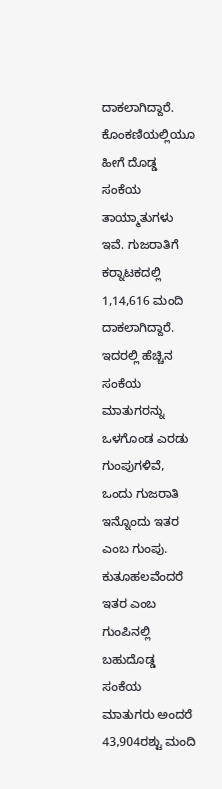ದಾಕಲಾಗಿದ್ದಾರೆ. ಕೊಂಕಣಿಯಲ್ಲಿಯೂ ಹೀಗೆ ದೊಡ್ಡ ಸಂಕೆಯ ತಾಯ್ಮಾತುಗಳು ಇವೆ. ಗುಜರಾತಿಗೆ ಕರ‍್ನಾಟಕದಲ್ಲಿ 1,14,616 ಮಂದಿ ದಾಕಲಾಗಿದ್ದಾರೆ. ಇದರಲ್ಲಿ ಹೆಚ್ಚಿನ ಸಂಕೆಯ ಮಾತುಗರನ್ನು ಒಳಗೊಂಡ ಎರಡು ಗುಂಪುಗಳಿವೆ, ಒಂದು ಗುಜರಾತಿ ಇನ್ನೊಂದು ಇತರ ಎಂಬ ಗುಂಪು. ಕುತೂಹಲವೆಂದರೆ ಇತರ ಎಂಬ ಗುಂಪಿನಲ್ಲಿ ಬಹುದೊಡ್ಡ ಸಂಕೆಯ ಮಾತುಗರು ಅಂದರೆ 43,904ರಶ್ಟು ಮಂದಿ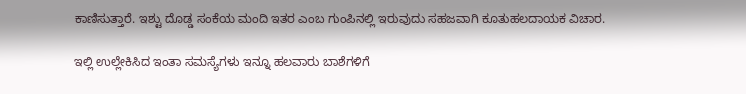ಕಾಣಿಸುತ್ತಾರೆ. ಇಶ್ಟು ದೊಡ್ಡ ಸಂಕೆಯ ಮಂದಿ ಇತರ ಎಂಬ ಗುಂಪಿನಲ್ಲಿ ಇರುವುದು ಸಹಜವಾಗಿ ಕೂತುಹಲದಾಯಕ ವಿಚಾರ.

ಇಲ್ಲಿ ಉಲ್ಲೇಕಿಸಿದ ಇಂತಾ ಸಮಸ್ಯೆಗಳು ಇನ್ನೂ ಹಲವಾರು ಬಾಶೆಗಳಿಗೆ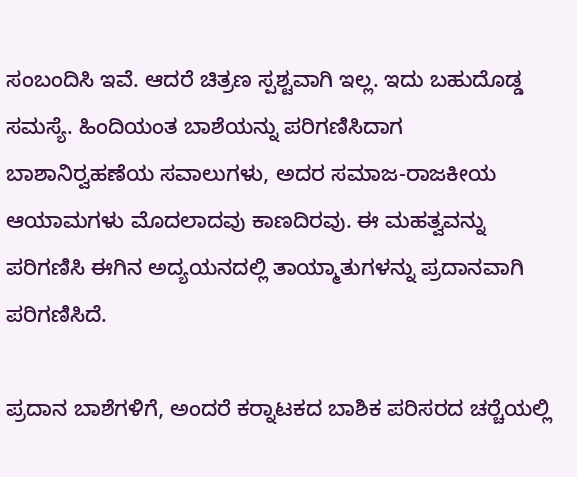ಸಂಬಂದಿಸಿ ಇವೆ. ಆದರೆ ಚಿತ್ರಣ ಸ್ಪಶ್ಟವಾಗಿ ಇಲ್ಲ. ಇದು ಬಹುದೊಡ್ಡ ಸಮಸ್ಯೆ. ಹಿಂದಿಯಂತ ಬಾಶೆಯನ್ನು ಪರಿಗಣಿಸಿದಾಗ ಬಾಶಾನಿರ‍್ವಹಣೆಯ ಸವಾಲುಗಳು, ಅದರ ಸಮಾಜ-ರಾಜಕೀಯ ಆಯಾಮಗಳು ಮೊದಲಾದವು ಕಾಣದಿರವು. ಈ ಮಹತ್ವವನ್ನು ಪರಿಗಣಿಸಿ ಈಗಿನ ಅದ್ಯಯನದಲ್ಲಿ ತಾಯ್ಮಾತುಗಳನ್ನು ಪ್ರದಾನವಾಗಿ ಪರಿಗಣಿಸಿದೆ.

ಪ್ರದಾನ ಬಾಶೆಗಳಿಗೆ, ಅಂದರೆ ಕರ‍್ನಾಟಕದ ಬಾಶಿಕ ಪರಿಸರದ ಚರ‍್ಚೆಯಲ್ಲಿ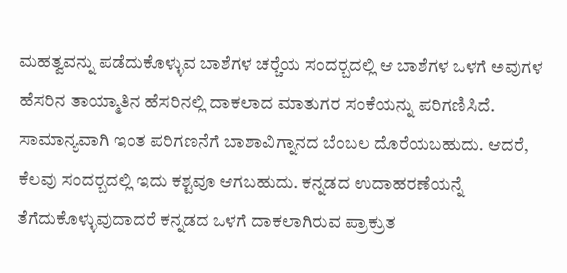ಮಹತ್ವವನ್ನು ಪಡೆದುಕೊಳ್ಳುವ ಬಾಶೆಗಳ ಚರ‍್ಚೆಯ ಸಂದರ‍್ಬದಲ್ಲಿ ಆ ಬಾಶೆಗಳ ಒಳಗೆ ಅವುಗಳ ಹೆಸರಿನ ತಾಯ್ಮಾತಿನ ಹೆಸರಿನಲ್ಲಿ ದಾಕಲಾದ ಮಾತುಗರ ಸಂಕೆಯನ್ನು ಪರಿಗಣಿಸಿದೆ. ಸಾಮಾನ್ಯವಾಗಿ ಇಂತ ಪರಿಗಣನೆಗೆ ಬಾಶಾವಿಗ್ನಾನದ ಬೆಂಬಲ ದೊರೆಯಬಹುದು. ಆದರೆ, ಕೆಲವು ಸಂದರ‍್ಬದಲ್ಲಿ ಇದು ಕಶ್ಟವೂ ಆಗಬಹುದು. ಕನ್ನಡದ ಉದಾಹರಣೆಯನ್ನೆ ತೆಗೆದುಕೊಳ್ಳುವುದಾದರೆ ಕನ್ನಡದ ಒಳಗೆ ದಾಕಲಾಗಿರುವ ಪ್ರಾಕ್ರುತ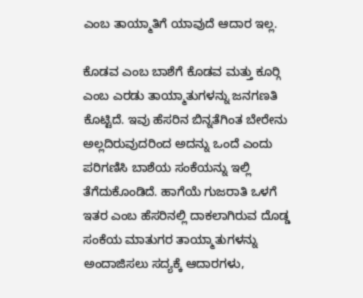ಎಂಬ ತಾಯ್ಮಾತಿಗೆ ಯಾವುದೆ ಆದಾರ ಇಲ್ಲ.

ಕೊಡವ ಎಂಬ ಬಾಶೆಗೆ ಕೊಡವ ಮತ್ತು ಕೂರ‍್ಗಿ ಎಂಬ ಎರಡು ತಾಯ್ಮಾತುಗಳನ್ನು ಜನಗಣತಿ ಕೊಟ್ಟಿದೆ. ಇವು ಹೆಸರಿನ ಬಿನ್ನತೆಗಿಂತ ಬೇರೇನು ಅಲ್ಲದಿರುವುದರಿಂದ ಅದನ್ನು ಒಂದೆ ಎಂದು ಪರಿಗಣಿಸಿ ಬಾಶೆಯ ಸಂಕೆಯನ್ನು ಇಲ್ಲಿ ತೆಗೆದುಕೊಂಡಿದೆ. ಹಾಗೆಯೆ ಗುಜರಾತಿ ಒಳಗೆ ಇತರ ಎಂಬ ಹೆಸರಿನಲ್ಲಿ ದಾಕಲಾಗಿರುವ ದೊಡ್ಡ ಸಂಕೆಯ ಮಾತುಗರ ತಾಯ್ಮಾತುಗಳನ್ನು ಅಂದಾಜಿಸಲು ಸದ್ಯಕ್ಕೆ ಆದಾರಗಳು,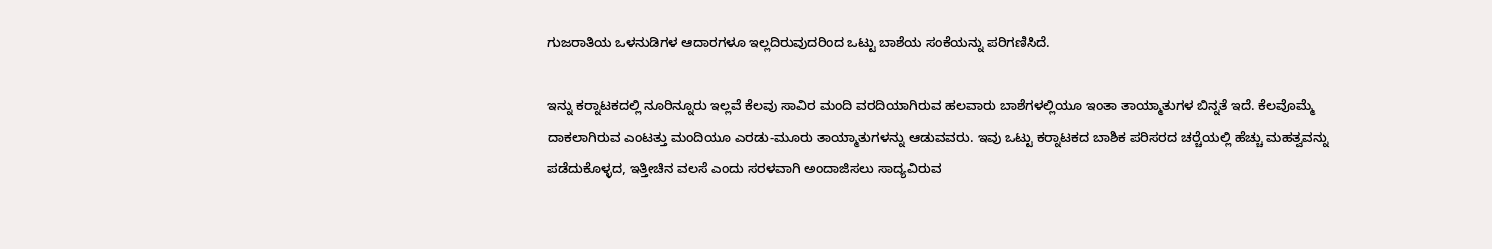ಗುಜರಾತಿಯ ಒಳನುಡಿಗಳ ಆದಾರಗಳೂ ಇಲ್ಲದಿರುವುದರಿಂದ ಒಟ್ಟು ಬಾಶೆಯ ಸಂಕೆಯನ್ನು ಪರಿಗಣಿಸಿದೆ.

ಇನ್ನು ಕರ‍್ನಾಟಕದಲ್ಲಿ ನೂರಿನ್ನೂರು ಇಲ್ಲವೆ ಕೆಲವು ಸಾವಿರ ಮಂದಿ ವರದಿಯಾಗಿರುವ ಹಲವಾರು ಬಾಶೆಗಳಲ್ಲಿಯೂ ಇಂತಾ ತಾಯ್ಮಾತುಗಳ ಬಿನ್ನತೆ ಇದೆ. ಕೆಲವೊಮ್ಮೆ ದಾಕಲಾಗಿರುವ ಎಂಟತ್ತು ಮಂದಿಯೂ ಎರಡು-ಮೂರು ತಾಯ್ಮಾತುಗಳನ್ನು ಆಡುವವರು. ಇವು ಒಟ್ಟು ಕರ‍್ನಾಟಕದ ಬಾಶಿಕ ಪರಿಸರದ ಚರ‍್ಚೆಯಲ್ಲಿ ಹೆಚ್ಚು ಮಹತ್ವವನ್ನು ಪಡೆದುಕೊಳ್ಳದ, ಇತ್ತೀಚಿನ ವಲಸೆ ಎಂದು ಸರಳವಾಗಿ ಅಂದಾಜಿಸಲು ಸಾದ್ಯವಿರುವ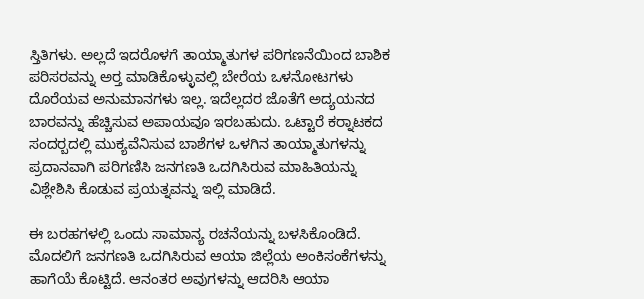ಸ್ತಿತಿಗಳು. ಅಲ್ಲದೆ ಇದರೊಳಗೆ ತಾಯ್ಮಾತುಗಳ ಪರಿಗಣನೆಯಿಂದ ಬಾಶಿಕ ಪರಿಸರವನ್ನು ಅರ‍್ತ ಮಾಡಿಕೊಳ್ಳುವಲ್ಲಿ ಬೇರೆಯ ಒಳನೋಟಗಳು ದೊರೆಯವ ಅನುಮಾನಗಳು ಇಲ್ಲ. ಇದೆಲ್ಲದರ ಜೊತೆಗೆ ಅದ್ಯಯನದ ಬಾರವನ್ನು ಹೆಚ್ಚಿಸುವ ಅಪಾಯವೂ ಇರಬಹುದು. ಒಟ್ಟಾರೆ ಕರ‍್ನಾಟಕದ ಸಂದರ‍್ಬದಲ್ಲಿ ಮುಕ್ಯವೆನಿಸುವ ಬಾಶೆಗಳ ಒಳಗಿನ ತಾಯ್ಮಾತುಗಳನ್ನು ಪ್ರದಾನವಾಗಿ ಪರಿಗಣಿಸಿ ಜನಗಣತಿ ಒದಗಿಸಿರುವ ಮಾಹಿತಿಯನ್ನು ವಿಶ್ಲೇಶಿಸಿ ಕೊಡುವ ಪ್ರಯತ್ನವನ್ನು ಇಲ್ಲಿ ಮಾಡಿದೆ.

ಈ ಬರಹಗಳಲ್ಲಿ ಒಂದು ಸಾಮಾನ್ಯ ರಚನೆಯನ್ನು ಬಳಸಿಕೊಂಡಿದೆ. ಮೊದಲಿಗೆ ಜನಗಣತಿ ಒದಗಿಸಿರುವ ಆಯಾ ಜಿಲ್ಲೆಯ ಅಂಕಿಸಂಕೆಗಳನ್ನು ಹಾಗೆಯೆ ಕೊಟ್ಟಿದೆ. ಆನಂತರ ಅವುಗಳನ್ನು ಆದರಿಸಿ ಆಯಾ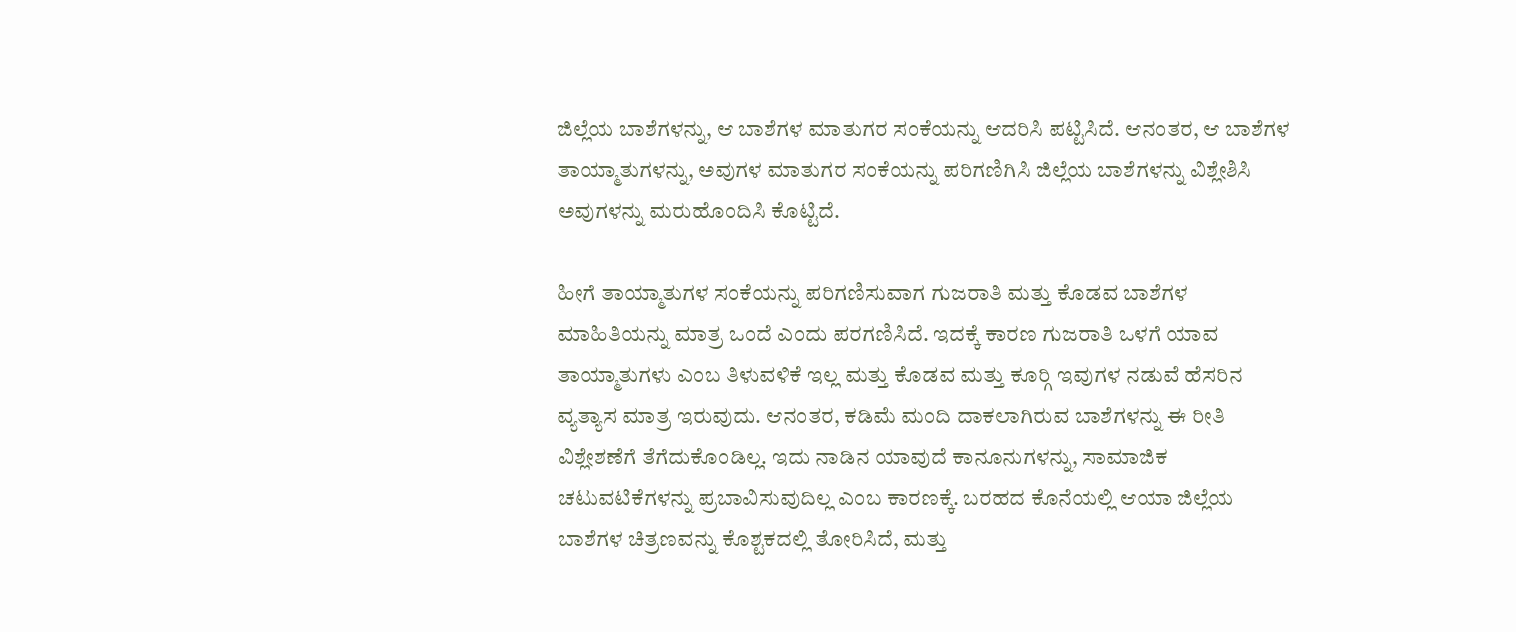ಜಿಲ್ಲೆಯ ಬಾಶೆಗಳನ್ನು, ಆ ಬಾಶೆಗಳ ಮಾತುಗರ ಸಂಕೆಯನ್ನು ಆದರಿಸಿ ಪಟ್ಟಿಸಿದೆ. ಆನಂತರ, ಆ ಬಾಶೆಗಳ ತಾಯ್ಮಾತುಗಳನ್ನು, ಅವುಗಳ ಮಾತುಗರ ಸಂಕೆಯನ್ನು ಪರಿಗಣಿಗಿಸಿ ಜಿಲ್ಲೆಯ ಬಾಶೆಗಳನ್ನು ವಿಶ್ಲೇಶಿಸಿ ಅವುಗಳನ್ನು ಮರುಹೊಂದಿಸಿ ಕೊಟ್ಟಿದೆ.

ಹೀಗೆ ತಾಯ್ಮಾತುಗಳ ಸಂಕೆಯನ್ನು ಪರಿಗಣಿಸುವಾಗ ಗುಜರಾತಿ ಮತ್ತು ಕೊಡವ ಬಾಶೆಗಳ ಮಾಹಿತಿಯನ್ನು ಮಾತ್ರ ಒಂದೆ ಎಂದು ಪರಗಣಿಸಿದೆ. ಇದಕ್ಕೆ ಕಾರಣ ಗುಜರಾತಿ ಒಳಗೆ ಯಾವ ತಾಯ್ಮಾತುಗಳು ಎಂಬ ತಿಳುವಳಿಕೆ ಇಲ್ಲ ಮತ್ತು ಕೊಡವ ಮತ್ತು ಕೂರ‍್ಗಿ ಇವುಗಳ ನಡುವೆ ಹೆಸರಿನ ವ್ಯತ್ಯಾಸ ಮಾತ್ರ ಇರುವುದು. ಆನಂತರ, ಕಡಿಮೆ ಮಂದಿ ದಾಕಲಾಗಿರುವ ಬಾಶೆಗಳನ್ನು ಈ ರೀತಿ ವಿಶ್ಲೇಶಣೆಗೆ ತೆಗೆದುಕೊಂಡಿಲ್ಲ. ಇದು ನಾಡಿನ ಯಾವುದೆ ಕಾನೂನುಗಳನ್ನು, ಸಾಮಾಜಿಕ ಚಟುವಟಿಕೆಗಳನ್ನು ಪ್ರಬಾವಿಸುವುದಿಲ್ಲ ಎಂಬ ಕಾರಣಕ್ಕೆ. ಬರಹದ ಕೊನೆಯಲ್ಲಿ ಆಯಾ ಜಿಲ್ಲೆಯ ಬಾಶೆಗಳ ಚಿತ್ರಣವನ್ನು ಕೊಶ್ಟಕದಲ್ಲಿ ತೋರಿಸಿದೆ, ಮತ್ತು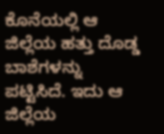ಕೊನೆಯಲ್ಲಿ ಆ ಜಿಲ್ಲೆಯ ಹತ್ತು ದೊಡ್ಡ ಬಾಶೆಗಳನ್ನು ಪಟ್ಟಿಸಿದೆ. ಇದು ಆ ಜಿಲ್ಲೆಯ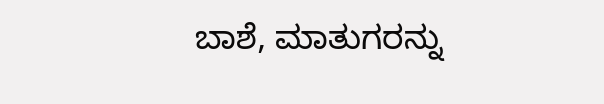ಬಾಶೆ, ಮಾತುಗರನ್ನು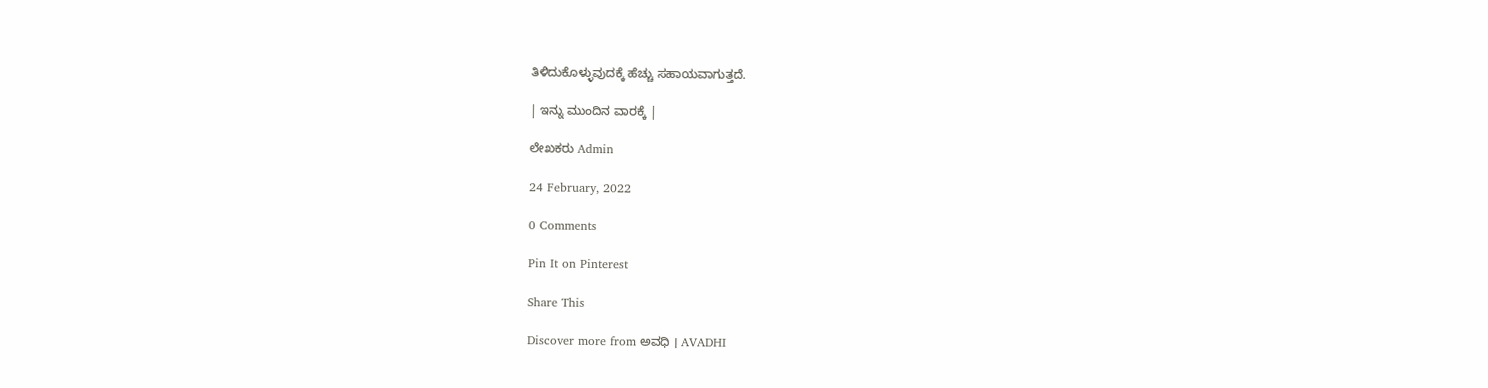ತಿಳಿದುಕೊಳ್ಳುವುದಕ್ಕೆ ಹೆಚ್ಚು ಸಹಾಯವಾಗುತ್ತದೆ.

| ಇನ್ನು ಮುಂದಿನ ವಾರಕ್ಕೆ |

ಲೇಖಕರು Admin

24 February, 2022

0 Comments

Pin It on Pinterest

Share This

Discover more from ಅವಧಿ । AVADHI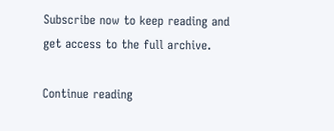Subscribe now to keep reading and get access to the full archive.

Continue reading